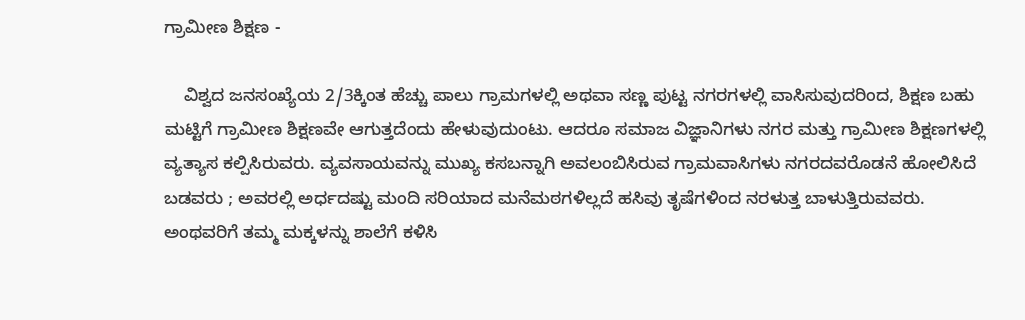ಗ್ರಾಮೀಣ ಶಿಕ್ಷಣ -

    ವಿಶ್ವದ ಜನಸಂಖ್ಯೆಯ 2/3ಕ್ಕಿಂತ ಹೆಚ್ಚು ಪಾಲು ಗ್ರಾಮಗಳಲ್ಲಿ ಅಥವಾ ಸಣ್ಣ ಪುಟ್ಟ ನಗರಗಳಲ್ಲಿ ವಾಸಿಸುವುದರಿಂದ, ಶಿಕ್ಷಣ ಬಹು ಮಟ್ಟಿಗೆ ಗ್ರಾಮೀಣ ಶಿಕ್ಷಣವೇ ಆಗುತ್ತದೆಂದು ಹೇಳುವುದುಂಟು. ಆದರೂ ಸಮಾಜ ವಿಜ್ಞಾನಿಗಳು ನಗರ ಮತ್ತು ಗ್ರಾಮೀಣ ಶಿಕ್ಷಣಗಳಲ್ಲಿ ವ್ಯತ್ಯಾಸ ಕಲ್ಪಿಸಿರುವರು. ವ್ಯವಸಾಯವನ್ನು ಮುಖ್ಯ ಕಸಬನ್ನಾಗಿ ಅವಲಂಬಿಸಿರುವ ಗ್ರಾಮವಾಸಿಗಳು ನಗರದವರೊಡನೆ ಹೋಲಿಸಿದೆ ಬಡವರು ; ಅವರಲ್ಲಿ ಅರ್ಧದಷ್ಟು ಮಂದಿ ಸರಿಯಾದ ಮನೆಮಠಗಳಿಲ್ಲದೆ ಹಸಿವು ತೃಷೆಗಳಿಂದ ನರಳುತ್ತ ಬಾಳುತ್ತಿರುವವರು. ಅಂಥವರಿಗೆ ತಮ್ಮ ಮಕ್ಕಳನ್ನು ಶಾಲೆಗೆ ಕಳಿಸಿ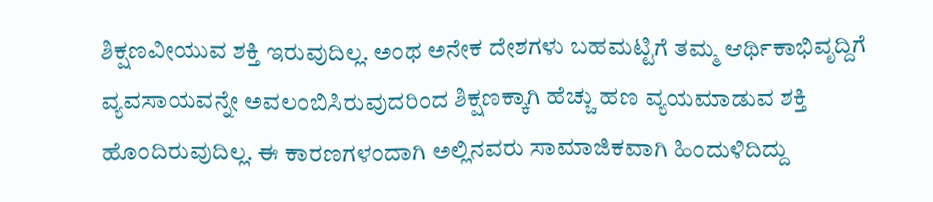ಶಿಕ್ಷಣವೀಯುವ ಶಕ್ತಿ ಇರುವುದಿಲ್ಲ. ಅಂಥ ಅನೇಕ ದೇಶಗಳು ಬಹಮಟ್ಟಿಗೆ ತಮ್ಮ ಆರ್ಥಿಕಾಭಿವೃದ್ದಿಗೆ ವ್ಯವಸಾಯವನ್ನೇ ಅವಲಂಬಿಸಿರುವುದರಿಂದ ಶಿಕ್ಷಣಕ್ಕಾಗಿ ಹೆಚ್ಚು ಹಣ ವ್ಯಯಮಾಡುವ ಶಕ್ತಿ ಹೊಂದಿರುವುದಿಲ್ಲ. ಈ ಕಾರಣಗಳಂದಾಗಿ ಅಲ್ಲಿನವರು ಸಾಮಾಜಿಕವಾಗಿ ಹಿಂದುಳಿದಿದ್ದು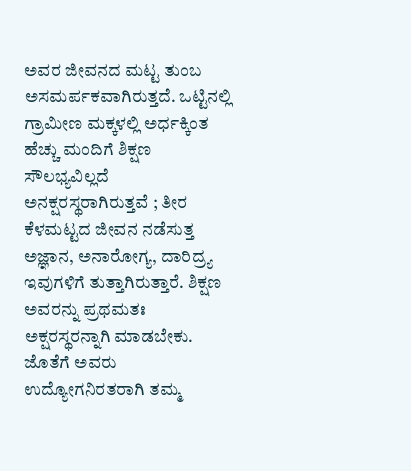ಅವರ ಜೀವನದ ಮಟ್ಟ ತುಂಬ ಅಸಮರ್ಪಕವಾಗಿರುತ್ತದೆ. ಒಟ್ಟಿನಲ್ಲಿ ಗ್ರಾಮೀಣ ಮಕ್ಕಳಲ್ಲಿ ಅರ್ಧಕ್ಕಿಂತ ಹೆಚ್ಚು ಮಂದಿಗೆ ಶಿಕ್ಷಣ ಸೌಲಭ್ಯವಿಲ್ಲದೆ ಅನಕ್ಷರಸ್ಥರಾಗಿರುತ್ತವೆ ; ತೀರ ಕೆಳಮಟ್ಟದ ಜೀವನ ನಡೆಸುತ್ತ ಅಜ್ಞಾನ, ಅನಾರೋಗ್ಯ, ದಾರಿದ್ರ್ಯ ಇವುಗಳಿಗೆ ತುತ್ತಾಗಿರುತ್ತಾರೆ. ಶಿಕ್ಷಣ ಅವರನ್ನು ಪ್ರಥಮತಃ ಅಕ್ಷರಸ್ಥರನ್ನಾಗಿ ಮಾಡಬೇಕು. ಜೊತೆಗೆ ಅವರು ಉದ್ಯೋಗನಿರತರಾಗಿ ತಮ್ಮ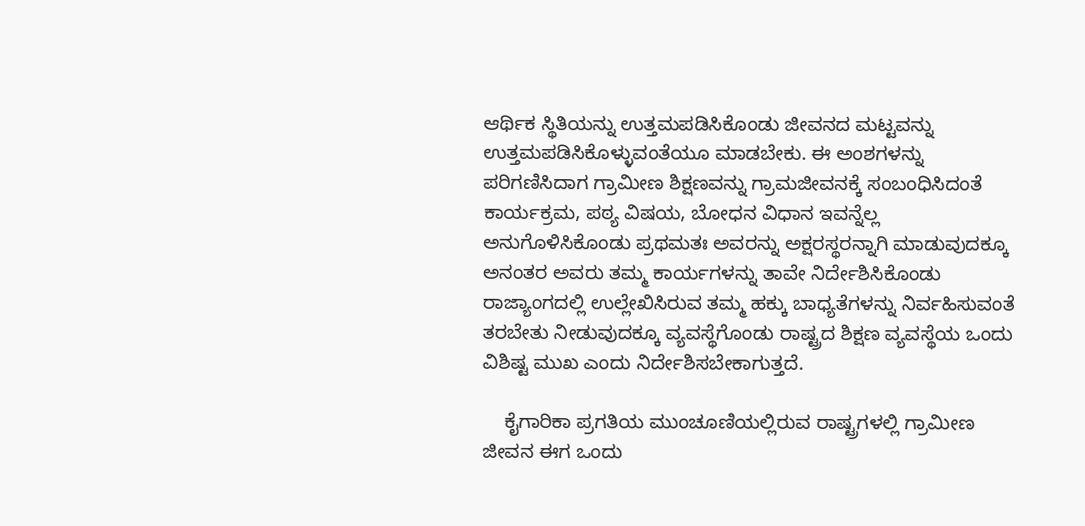ಆರ್ಥಿಕ ಸ್ಥಿತಿಯನ್ನು ಉತ್ತಮಪಡಿಸಿಕೊಂಡು ಜೀವನದ ಮಟ್ಟವನ್ನು ಉತ್ತಮಪಡಿಸಿಕೊಳ್ಳುವಂತೆಯೂ ಮಾಡಬೇಕು. ಈ ಅಂಶಗಳನ್ನು ಪರಿಗಣಿಸಿದಾಗ ಗ್ರಾಮೀಣ ಶಿಕ್ಷಣವನ್ನು ಗ್ರಾಮಜೀವನಕ್ಕೆ ಸಂಬಂಧಿಸಿದಂತೆ ಕಾರ್ಯಕ್ರಮ, ಪಠ್ಯ ವಿಷಯ, ಬೋಧನ ವಿಧಾನ ಇವನ್ನೆಲ್ಲ ಅನುಗೊಳಿಸಿಕೊಂಡು ಪ್ರಥಮತಃ ಅವರನ್ನು ಅಕ್ಷರಸ್ಥರನ್ನಾಗಿ ಮಾಡುವುದಕ್ಕೂ ಅನಂತರ ಅವರು ತಮ್ಮ ಕಾರ್ಯಗಳನ್ನು ತಾವೇ ನಿರ್ದೇಶಿಸಿಕೊಂಡು ರಾಜ್ಯಾಂಗದಲ್ಲಿ ಉಲ್ಲೇಖಿಸಿರುವ ತಮ್ಮ ಹಕ್ಕು ಬಾಧ್ಯತೆಗಳನ್ನು ನಿರ್ವಹಿಸುವಂತೆ ತರಬೇತು ನೀಡುವುದಕ್ಕೂ ವ್ಯವಸ್ಥೆಗೊಂಡು ರಾಷ್ಟ್ರದ ಶಿಕ್ಷಣ ವ್ಯವಸ್ಥೆಯ ಒಂದು ವಿಶಿಷ್ಟ ಮುಖ ಎಂದು ನಿರ್ದೇಶಿಸಬೇಕಾಗುತ್ತದೆ.

    ಕೈಗಾರಿಕಾ ಪ್ರಗತಿಯ ಮುಂಚೂಣಿಯಲ್ಲಿರುವ ರಾಷ್ಟ್ರಗಳಲ್ಲಿ ಗ್ರಾಮೀಣ ಜೀವನ ಈಗ ಒಂದು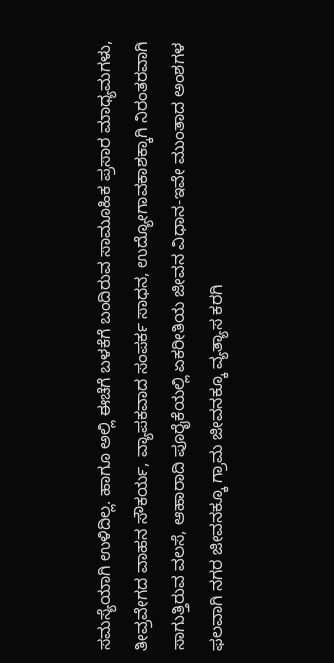ಸಮಸ್ಯೆಯಾಗಿ ಉಳಿದಿಲ್ಲ. ಹಾಗೂ ಅಲ್ಲಿ ಈಚೆಗೆ ಬಳಕೆಗೆ ಬಂದಿರುವ ಸಾಮೂಹಿಕ ಪ್ರಸಾರ ಮಾಧ್ಯಮಗಳು, ತೀವ್ರವೇಗದ ವಾಹನ ಸೌಕರ್ಯ, ವ್ಯಾಪಕವಾದ ಸಂಪರ್ಕ ಸಾಧನ, ಉದ್ಯೋಗಾವಕಾಶಕ್ಕಾಗಿ ನಿರಂತರವಾಗಿ ಸಾಗುತ್ತಿರುವ ವಲಸೆ, ಆಹಾರಾದಿ ಪೂರೈಕೆಯಲ್ಲಿ ಏಕರೀತಿಯ ಜೀವನ ವಿಧಾನ-ಇವೇ ಮುಂತಾದ ಅಂಶಗಳ ಫಲವಾಗಿ ನಗರ ಜೀವನಕ್ಕೂ ಗ್ರಾಮ ಜೀವನಕ್ಕೂ ವ್ಯತ್ಯಾಸ ಕರಗಿ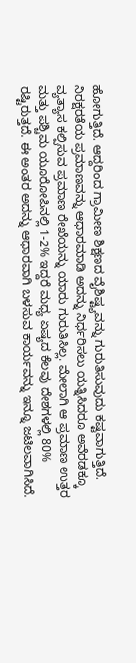ಹೋಗುತ್ತಿದೆ. ಆದ್ದರಿಂದ ಗ್ರಾಮೀಣ ಶಿಕ್ಷಣದ ವೈಶಿಷ್ಟ್ಯವನ್ನು ಗುರುತಿಸುವುದು ಕಷ್ಟವಾಗುತ್ತಿದೆ. ನಿರಕ್ಷರತೆಯ ಪ್ರಮಾಣವನ್ನು ಆಧಾರಮಾಡಿ ಅದನ್ನು ನಿರ್ಧರಿಸಲು ಯತ್ನಿಸಿದರೂ ಅವೆರಡಕ್ಕೂ ವ್ಯತ್ಯಾಸ ಕಲ್ಪಿಸುವ ಪ್ರಮಾಣ ರೇಖೆಯನ್ನು ಯಾರು ಗುರುತಿಸಿಲ್ಲ. ಮೇಲಾಗಿ ಆ ಪ್ರಮಾಣ ಉತ್ತರ ಮತ್ತು ಪಶ್ಚಿಮ ಯೂರೋಪಿನಲ್ಲಿ 1-2% ಇದ್ದರೆ ಮಧ್ಯ ಏಷ್ಯದ ಕೆಲವು ದೇಶಗಳಲ್ಲಿ 80% ರಷ್ಟಿರುತ್ತದೆ. ಈ ಅಂತರ ಅದನ್ನು ಆಧಾರವಾಗಿ ಬಳಸುವ ಕಾರ್ಯವನ್ನು ಇನ್ನೂ ಜಟಿಲವಾಗಿಸಿದೆ.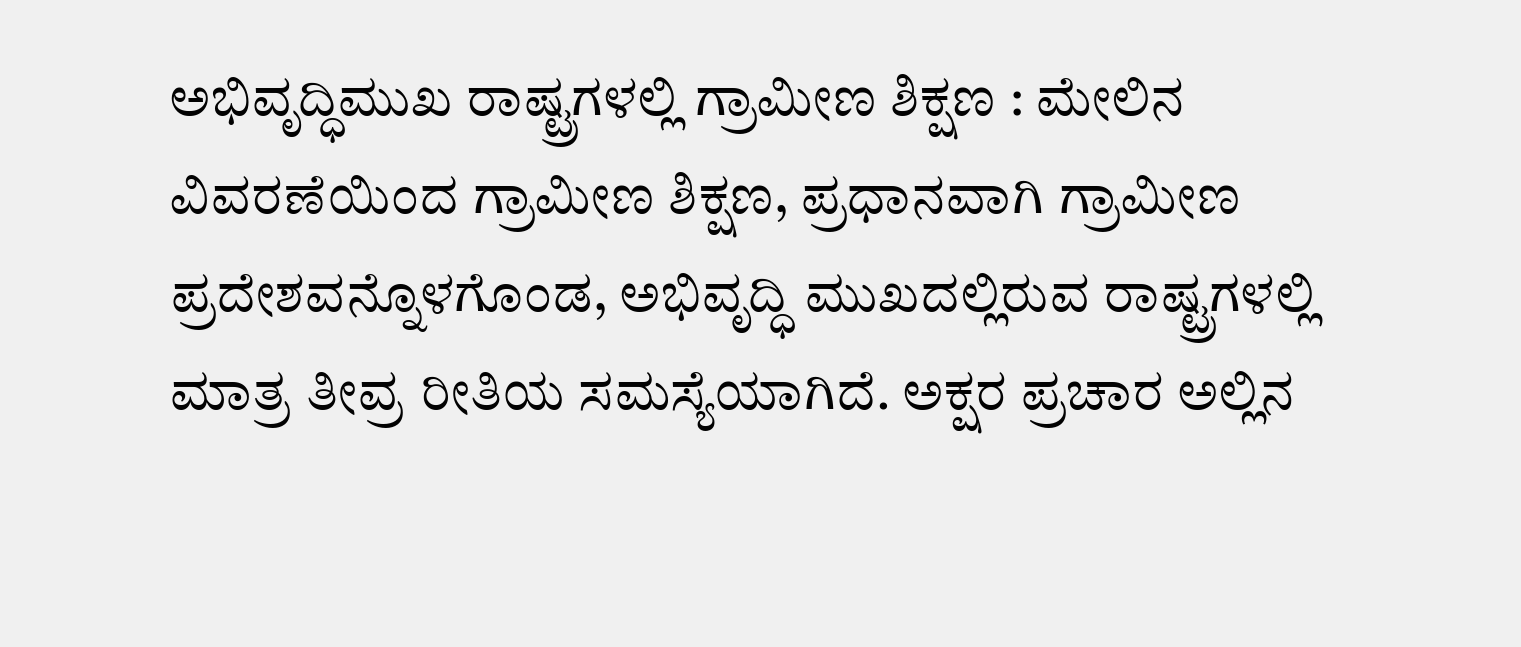ಅಭಿವೃದ್ಧಿಮುಖ ರಾಷ್ಟ್ರಗಳಲ್ಲಿ ಗ್ರಾಮೀಣ ಶಿಕ್ಷಣ : ಮೇಲಿನ ವಿವರಣೆಯಿಂದ ಗ್ರಾಮೀಣ ಶಿಕ್ಷಣ, ಪ್ರಧಾನವಾಗಿ ಗ್ರಾಮೀಣ ಪ್ರದೇಶವನ್ನೊಳಗೊಂಡ, ಅಭಿವೃದ್ಧಿ ಮುಖದಲ್ಲಿರುವ ರಾಷ್ಟ್ರಗಳಲ್ಲಿ ಮಾತ್ರ ತೀವ್ರ ರೀತಿಯ ಸಮಸ್ಯೆಯಾಗಿದೆ. ಅಕ್ಷರ ಪ್ರಚಾರ ಅಲ್ಲಿನ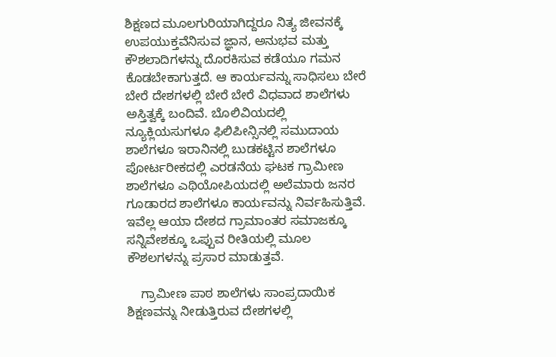ಶಿಕ್ಷಣದ ಮೂಲಗುರಿಯಾಗಿದ್ದರೂ ನಿತ್ಯ ಜೀವನಕ್ಕೆ ಉಪಯುಕ್ತವೆನಿಸುವ ಜ್ಞಾನ, ಅನುಭವ ಮತ್ತು ಕೌಶಲಾದಿಗಳನ್ನು ದೊರಕಿಸುವ ಕಡೆಯೂ ಗಮನ ಕೊಡಬೇಕಾಗುತ್ತದೆ. ಆ ಕಾರ್ಯವನ್ನು ಸಾಧಿಸಲು ಬೇರೆ ಬೇರೆ ದೇಶಗಳಲ್ಲಿ ಬೇರೆ ಬೇರೆ ವಿಧವಾದ ಶಾಲೆಗಳು ಅಸ್ತಿತ್ವಕ್ಕೆ ಬಂದಿವೆ. ಬೊಲಿವಿಯದಲ್ಲಿ ನ್ಯೂಕ್ಲಿಯಸುಗಳೂ ಫಿಲಿಪೀನ್ಸಿನಲ್ಲಿ ಸಮುದಾಯ ಶಾಲೆಗಳೂ ಇರಾನಿನಲ್ಲಿ ಬುಡಕಟ್ಟಿನ ಶಾಲೆಗಳೂ ಪೋರ್ಟರೀಕದಲ್ಲಿ ಎರಡನೆಯ ಘಟಕ ಗ್ರಾಮೀಣ ಶಾಲೆಗಳೂ ಎಥಿಯೋಪಿಯದಲ್ಲಿ ಅಲೆಮಾರು ಜನರ ಗೂಡಾರದ ಶಾಲೆಗಳೂ ಕಾರ್ಯವನ್ನು ನಿರ್ವಹಿಸುತ್ತಿವೆ. ಇವೆಲ್ಲ ಆಯಾ ದೇಶದ ಗ್ರಾಮಾಂತರ ಸಮಾಜಕ್ಕೂ ಸನ್ನಿವೇಶಕ್ಕೂ ಒಪ್ಪುವ ರೀತಿಯಲ್ಲಿ ಮೂಲ ಕೌಶಲಗಳನ್ನು ಪ್ರಸಾರ ಮಾಡುತ್ತವೆ.

    ಗ್ರಾಮೀಣ ಪಾಠ ಶಾಲೆಗಳು ಸಾಂಪ್ರದಾಯಿಕ ಶಿಕ್ಷಣವನ್ನು ನೀಡುತ್ತಿರುವ ದೇಶಗಳಲ್ಲಿ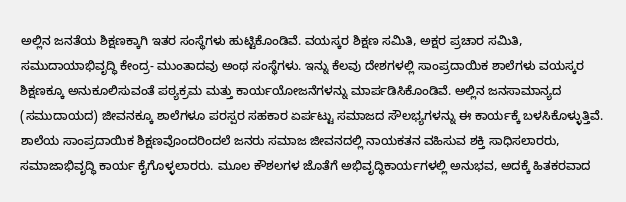ಅಲ್ಲಿನ ಜನತೆಯ ಶಿಕ್ಷಣಕ್ಕಾಗಿ ಇತರ ಸಂಸ್ಥೆಗಳು ಹುಟ್ಟಿಕೊಂಡಿವೆ. ವಯಸ್ಕರ ಶಿಕ್ಷಣ ಸಮಿತಿ, ಅಕ್ಷರ ಪ್ರಚಾರ ಸಮಿತಿ, ಸಮುದಾಯಾಭಿವೃದ್ಧಿ ಕೇಂದ್ರ- ಮುಂತಾದವು ಅಂಥ ಸಂಸ್ಥೆಗಳು. ಇನ್ನು ಕೆಲವು ದೇಶಗಳಲ್ಲಿ ಸಾಂಪ್ರದಾಯಿಕ ಶಾಲೆಗಳು ವಯಸ್ಕರ ಶಿಕ್ಷಣಕ್ಕೂ ಅನುಕೂಲಿಸುವಂತೆ ಪಠ್ಯಕ್ರಮ ಮತ್ತು ಕಾರ್ಯಯೋಜನೆಗಳನ್ನು ಮಾರ್ಪಡಿಸಿಕೊಂಡಿವೆ. ಅಲ್ಲಿನ ಜನಸಾಮಾನ್ಯದ (ಸಮುದಾಯದ) ಜೀವನಕ್ಕೂ ಶಾಲೆಗಳೂ ಪರಸ್ಪರ ಸಹಕಾರ ಏರ್ಪಟ್ಟು ಸಮಾಜದ ಸೌಲಭ್ಯಗಳನ್ನು ಈ ಕಾರ್ಯಕ್ಕೆ ಬಳಸಿಕೊಳ್ಳುತ್ತಿವೆ. ಶಾಲೆಯ ಸಾಂಪ್ರದಾಯಿಕ ಶಿಕ್ಷಣವೊಂದರಿಂದಲೆ ಜನರು ಸಮಾಜ ಜೀವನದಲ್ಲಿ ನಾಯಕತನ ವಹಿಸುವ ಶಕ್ತಿ ಸಾಧಿಸಲಾರರು, ಸಮಾಜಾಭಿವೃದ್ಧಿ ಕಾರ್ಯ ಕೈಗೊಳ್ಳಲಾರರು. ಮೂಲ ಕೌಶಲಗಳ ಜೊತೆಗೆ ಅಭಿವೃದ್ಧಿಕಾರ್ಯಗಳಲ್ಲಿ ಅನುಭವ, ಅದಕ್ಕೆ ಹಿತಕರವಾದ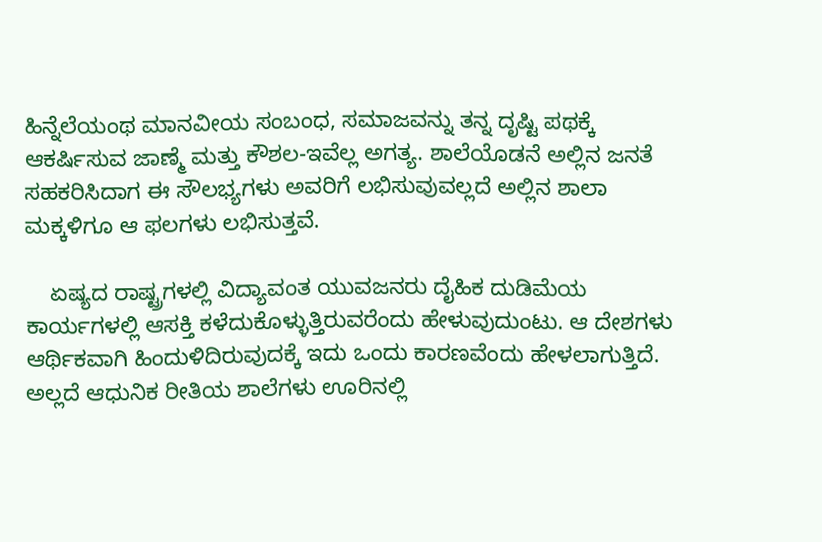ಹಿನ್ನೆಲೆಯಂಥ ಮಾನವೀಯ ಸಂಬಂಧ, ಸಮಾಜವನ್ನು ತನ್ನ ದೃಷ್ಟಿ ಪಥಕ್ಕೆ ಆಕರ್ಷಿಸುವ ಜಾಣ್ಮೆ ಮತ್ತು ಕೌಶಲ-ಇವೆಲ್ಲ ಅಗತ್ಯ. ಶಾಲೆಯೊಡನೆ ಅಲ್ಲಿನ ಜನತೆ ಸಹಕರಿಸಿದಾಗ ಈ ಸೌಲಭ್ಯಗಳು ಅವರಿಗೆ ಲಭಿಸುವುವಲ್ಲದೆ ಅಲ್ಲಿನ ಶಾಲಾ ಮಕ್ಕಳಿಗೂ ಆ ಫಲಗಳು ಲಭಿಸುತ್ತವೆ.

    ಏಷ್ಯದ ರಾಷ್ಟ್ರಗಳಲ್ಲಿ ವಿದ್ಯಾವಂತ ಯುವಜನರು ದೈಹಿಕ ದುಡಿಮೆಯ ಕಾರ್ಯಗಳಲ್ಲಿ ಆಸಕ್ತಿ ಕಳೆದುಕೊಳ್ಳುತ್ತಿರುವರೆಂದು ಹೇಳುವುದುಂಟು. ಆ ದೇಶಗಳು ಆರ್ಥಿಕವಾಗಿ ಹಿಂದುಳಿದಿರುವುದಕ್ಕೆ ಇದು ಒಂದು ಕಾರಣವೆಂದು ಹೇಳಲಾಗುತ್ತಿದೆ. ಅಲ್ಲದೆ ಆಧುನಿಕ ರೀತಿಯ ಶಾಲೆಗಳು ಊರಿನಲ್ಲಿ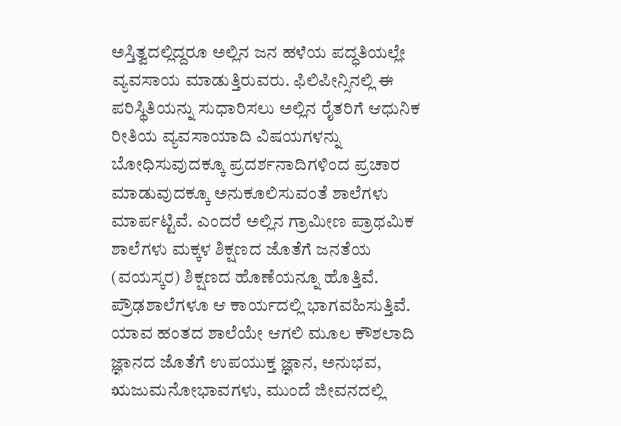ಅಸ್ತಿತ್ವದಲ್ಲಿದ್ದರೂ ಅಲ್ಲಿನ ಜನ ಹಳೆಯ ಪದ್ಧತಿಯಲ್ಲೇ ವ್ಯವಸಾಯ ಮಾಡುತ್ತಿರುವರು. ಫಿಲಿಪೀನ್ಸಿನಲ್ಲಿ ಈ ಪರಿಸ್ಥಿತಿಯನ್ನು ಸುಧಾರಿಸಲು ಅಲ್ಲಿನ ರೈತರಿಗೆ ಆಧುನಿಕ ರೀತಿಯ ವ್ಯವಸಾಯಾದಿ ವಿಷಯಗಳನ್ನು ಬೋಧಿಸುವುದಕ್ಕೂ ಪ್ರದರ್ಶನಾದಿಗಳಿಂದ ಪ್ರಚಾರ ಮಾಡುವುದಕ್ಕೂ ಅನುಕೂಲಿಸುವಂತೆ ಶಾಲೆಗಳು ಮಾರ್ಪಟ್ಟಿವೆ. ಎಂದರೆ ಅಲ್ಲಿನ ಗ್ರಾಮೀಣ ಪ್ರಾಥಮಿಕ ಶಾಲೆಗಳು ಮಕ್ಕಳ ಶಿಕ್ಷಣದ ಜೊತೆಗೆ ಜನತೆಯ (ವಯಸ್ಕರ) ಶಿಕ್ಷಣದ ಹೊಣೆಯನ್ನೂ ಹೊತ್ತಿವೆ. ಪ್ರೌಢಶಾಲೆಗಳೂ ಆ ಕಾರ್ಯದಲ್ಲಿ ಭಾಗವಹಿಸುತ್ತಿವೆ. ಯಾವ ಹಂತದ ಶಾಲೆಯೇ ಆಗಲಿ ಮೂಲ ಕೌಶಲಾದಿ ಜ್ಞಾನದ ಜೊತೆಗೆ ಉಪಯುಕ್ತ ಜ್ಞಾನ, ಅನುಭವ, ಋಜುಮನೋಭಾವಗಳು, ಮುಂದೆ ಜೀವನದಲ್ಲಿ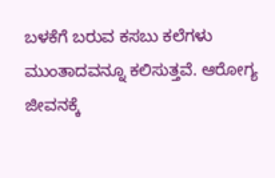ಬಳಕೆಗೆ ಬರುವ ಕಸಬು ಕಲೆಗಳು ಮುಂತಾದವನ್ನೂ ಕಲಿಸುತ್ತವೆ. ಆರೋಗ್ಯ ಜೀವನಕ್ಕೆ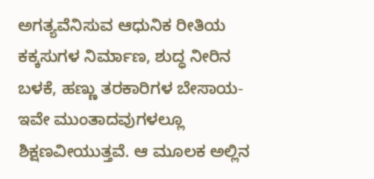ಅಗತ್ಯವೆನಿಸುವ ಆಧುನಿಕ ರೀತಿಯ ಕಕ್ಕಸುಗಳ ನಿರ್ಮಾಣ, ಶುದ್ಧ ನೀರಿನ ಬಳಕೆ, ಹಣ್ಣು ತರಕಾರಿಗಳ ಬೇಸಾಯ-ಇವೇ ಮುಂತಾದವುಗಳಲ್ಲೂ ಶಿಕ್ಷಣವೀಯುತ್ತವೆ. ಆ ಮೂಲಕ ಅಲ್ಲಿನ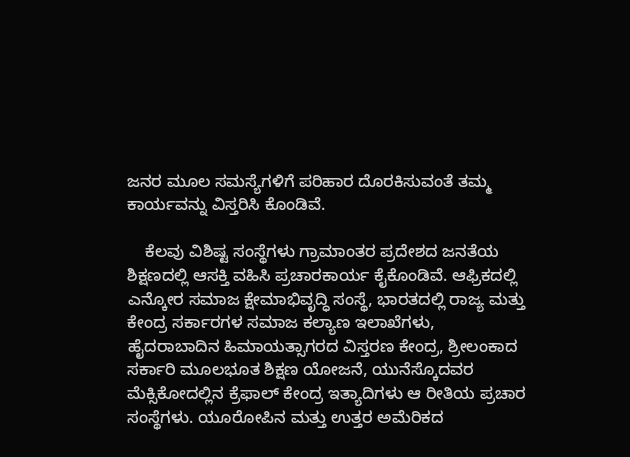ಜನರ ಮೂಲ ಸಮಸ್ಯೆಗಳಿಗೆ ಪರಿಹಾರ ದೊರಕಿಸುವಂತೆ ತಮ್ಮ ಕಾರ್ಯವನ್ನು ವಿಸ್ತರಿಸಿ ಕೊಂಡಿವೆ.

    ಕೆಲವು ವಿಶಿಷ್ಟ ಸಂಸ್ಥೆಗಳು ಗ್ರಾಮಾಂತರ ಪ್ರದೇಶದ ಜನತೆಯ ಶಿಕ್ಷಣದಲ್ಲಿ ಆಸಕ್ತಿ ವಹಿಸಿ ಪ್ರಚಾರಕಾರ್ಯ ಕೈಕೊಂಡಿವೆ. ಆಫ್ರಿಕದಲ್ಲಿ ಎನ್ಕೋರ ಸಮಾಜ ಕ್ಷೇಮಾಭಿವೃದ್ಧಿ ಸಂಸ್ಥೆ, ಭಾರತದಲ್ಲಿ ರಾಜ್ಯ ಮತ್ತು ಕೇಂದ್ರ ಸರ್ಕಾರಗಳ ಸಮಾಜ ಕಲ್ಯಾಣ ಇಲಾಖೆಗಳು, ಹೈದರಾಬಾದಿನ ಹಿಮಾಯತ್ಸಾಗರದ ವಿಸ್ತರಣ ಕೇಂದ್ರ, ಶ್ರೀಲಂಕಾದ ಸರ್ಕಾರಿ ಮೂಲಭೂತ ಶಿಕ್ಷಣ ಯೋಜನೆ, ಯುನೆಸ್ಕೊದವರ ಮೆಕ್ಸಿಕೋದಲ್ಲಿನ ಕ್ರೆಫಾಲ್ ಕೇಂದ್ರ ಇತ್ಯಾದಿಗಳು ಆ ರೀತಿಯ ಪ್ರಚಾರ ಸಂಸ್ಥೆಗಳು. ಯೂರೋಪಿನ ಮತ್ತು ಉತ್ತರ ಅಮೆರಿಕದ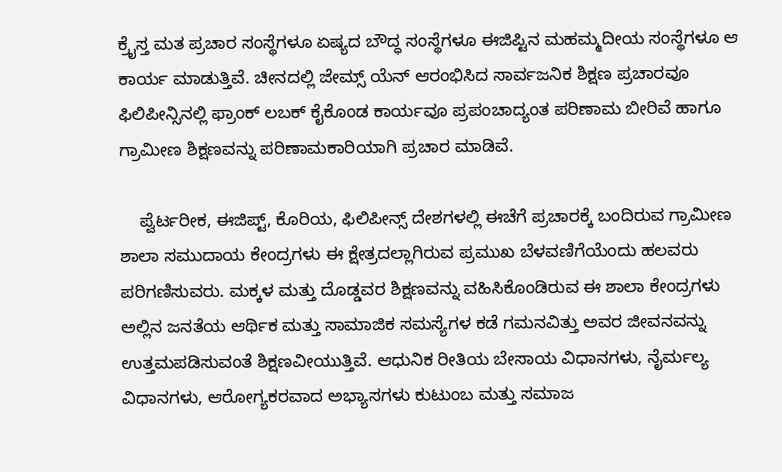ಕ್ರೈಸ್ತ ಮತ ಪ್ರಚಾರ ಸಂಸ್ಥೆಗಳೂ ಏಷ್ಯದ ಬೌದ್ಧ ಸಂಸ್ಥೆಗಳೂ ಈಜಿಪ್ಟಿನ ಮಹಮ್ಮದೀಯ ಸಂಸ್ಥೆಗಳೂ ಆ ಕಾರ್ಯ ಮಾಡುತ್ತಿವೆ. ಚೀನದಲ್ಲಿ ಜೇಮ್ಸ್ ಯೆನ್ ಆರಂಭಿಸಿದ ಸಾರ್ವಜನಿಕ ಶಿಕ್ಷಣ ಪ್ರಚಾರವೂ ಫಿಲಿಪೀನ್ಸಿನಲ್ಲಿ ಫ್ರಾಂಕ್ ಲಬಕ್ ಕೈಕೊಂಡ ಕಾರ್ಯವೂ ಪ್ರಪಂಚಾದ್ಯಂತ ಪರಿಣಾಮ ಬೀರಿವೆ ಹಾಗೂ ಗ್ರಾಮೀಣ ಶಿಕ್ಷಣವನ್ನು ಪರಿಣಾಮಕಾರಿಯಾಗಿ ಪ್ರಚಾರ ಮಾಡಿವೆ.

    ಪ್ವೆರ್ಟರೀಕ, ಈಜಿಪ್ಟ್, ಕೊರಿಯ, ಫಿಲಿಪೀನ್ಸ್ ದೇಶಗಳಲ್ಲಿ ಈಚೆಗೆ ಪ್ರಚಾರಕ್ಕೆ ಬಂದಿರುವ ಗ್ರಾಮೀಣ ಶಾಲಾ ಸಮುದಾಯ ಕೇಂದ್ರಗಳು ಈ ಕ್ಷೇತ್ರದಲ್ಲಾಗಿರುವ ಪ್ರಮುಖ ಬೆಳವಣಿಗೆಯೆಂದು ಹಲವರು ಪರಿಗಣಿಸುವರು. ಮಕ್ಕಳ ಮತ್ತು ದೊಡ್ಡವರ ಶಿಕ್ಷಣವನ್ನು ವಹಿಸಿಕೊಂಡಿರುವ ಈ ಶಾಲಾ ಕೇಂದ್ರಗಳು ಅಲ್ಲಿನ ಜನತೆಯ ಆರ್ಥಿಕ ಮತ್ತು ಸಾಮಾಜಿಕ ಸಮಸ್ಯೆಗಳ ಕಡೆ ಗಮನವಿತ್ತು ಅವರ ಜೀವನವನ್ನು ಉತ್ತಮಪಡಿಸುವಂತೆ ಶಿಕ್ಷಣವೀಯುತ್ತಿವೆ. ಆಧುನಿಕ ರೀತಿಯ ಬೇಸಾಯ ವಿಧಾನಗಳು, ನೈರ್ಮಲ್ಯ ವಿಧಾನಗಳು, ಆರೋಗ್ಯಕರವಾದ ಅಭ್ಯಾಸಗಳು ಕುಟುಂಬ ಮತ್ತು ಸಮಾಜ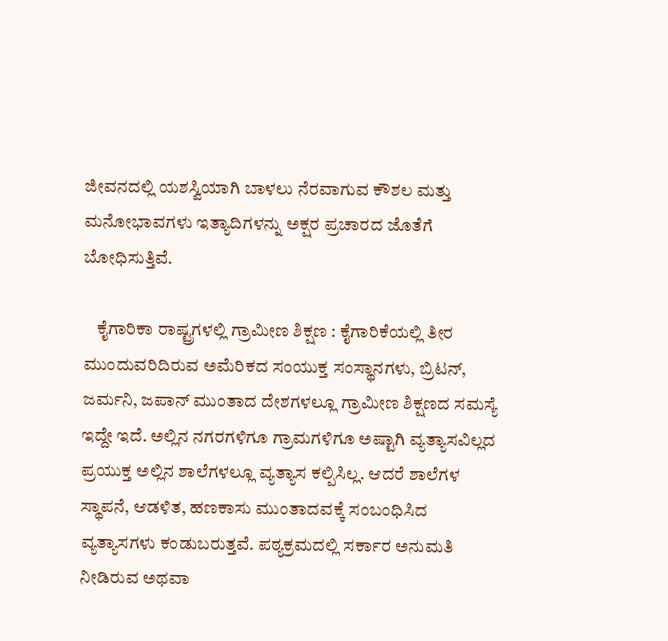ಜೀವನದಲ್ಲಿ ಯಶಸ್ವಿಯಾಗಿ ಬಾಳಲು ನೆರವಾಗುವ ಕೌಶಲ ಮತ್ತು ಮನೋಭಾವಗಳು ಇತ್ಯಾದಿಗಳನ್ನು ಅಕ್ಷರ ಪ್ರಚಾರದ ಜೊತೆಗೆ ಬೋಧಿಸುತ್ತಿವೆ.

    ಕೈಗಾರಿಕಾ ರಾಷ್ಟ್ರಗಳಲ್ಲಿ ಗ್ರಾಮೀಣ ಶಿಕ್ಷಣ : ಕೈಗಾರಿಕೆಯಲ್ಲಿ ತೀರ ಮುಂದುವರಿದಿರುವ ಅಮೆರಿಕದ ಸಂಯುಕ್ತ ಸಂಸ್ಥಾನಗಳು, ಬ್ರಿಟನ್, ಜರ್ಮನಿ, ಜಪಾನ್ ಮುಂತಾದ ದೇಶಗಳಲ್ಲೂ ಗ್ರಾಮೀಣ ಶಿಕ್ಷಣದ ಸಮಸ್ಯೆ ಇದ್ದೇ ಇದೆ. ಅಲ್ಲಿನ ನಗರಗಳಿಗೂ ಗ್ರಾಮಗಳಿಗೂ ಅಷ್ಟಾಗಿ ವ್ಯತ್ಯಾಸವಿಲ್ಲದ ಪ್ರಯುಕ್ತ ಅಲ್ಲಿನ ಶಾಲೆಗಳಲ್ಲೂ ವ್ಯತ್ಯಾಸ ಕಲ್ಪಿಸಿಲ್ಲ. ಆದರೆ ಶಾಲೆಗಳ ಸ್ಥಾಪನೆ, ಆಡಳಿತ, ಹಣಕಾಸು ಮುಂತಾದವಕ್ಕೆ ಸಂಬಂಧಿಸಿದ ವ್ಯತ್ಯಾಸಗಳು ಕಂಡುಬರುತ್ತವೆ. ಪಠ್ಯಕ್ರಮದಲ್ಲಿ ಸರ್ಕಾರ ಅನುಮತಿ ನೀಡಿರುವ ಅಥವಾ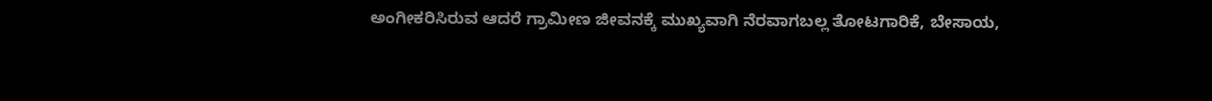ಅಂಗೀಕರಿಸಿರುವ ಆದರೆ ಗ್ರಾಮೀಣ ಜೀವನಕ್ಕೆ ಮುಖ್ಯವಾಗಿ ನೆರವಾಗಬಲ್ಲ ತೋಟಗಾರಿಕೆ, ಬೇಸಾಯ,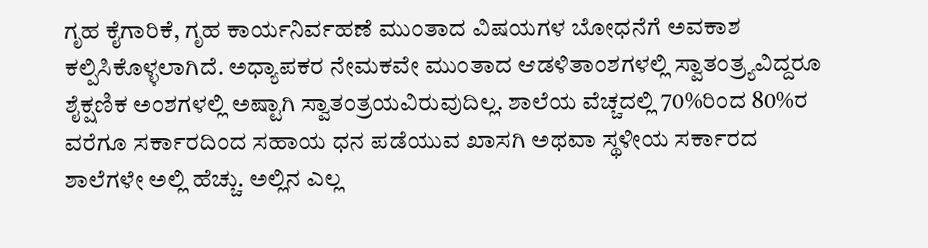ಗೃಹ ಕೈಗಾರಿಕೆ, ಗೃಹ ಕಾರ್ಯನಿರ್ವಹಣೆ ಮುಂತಾದ ವಿಷಯಗಳ ಬೋಧನೆಗೆ ಅವಕಾಶ ಕಲ್ಪಿಸಿಕೊಳ್ಳಲಾಗಿದೆ. ಅಧ್ಯಾಪಕರ ನೇಮಕವೇ ಮುಂತಾದ ಆಡಳಿತಾಂಶಗಳಲ್ಲಿ ಸ್ವಾತಂತ್ರ್ಯವಿದ್ದರೂ ಶೈಕ್ಷಣಿಕ ಅಂಶಗಳಲ್ಲಿ ಅಷ್ಟಾಗಿ ಸ್ವಾತಂತ್ರಯವಿರುವುದಿಲ್ಲ. ಶಾಲೆಯ ವೆಚ್ಚದಲ್ಲಿ 70%ರಿಂದ 80%ರ ವರೆಗೂ ಸರ್ಕಾರದಿಂದ ಸಹಾಯ ಧನ ಪಡೆಯುವ ಖಾಸಗಿ ಅಥವಾ ಸ್ಥಳೀಯ ಸರ್ಕಾರದ ಶಾಲೆಗಳೇ ಅಲ್ಲಿ ಹೆಚ್ಚು. ಅಲ್ಲಿನ ಎಲ್ಲ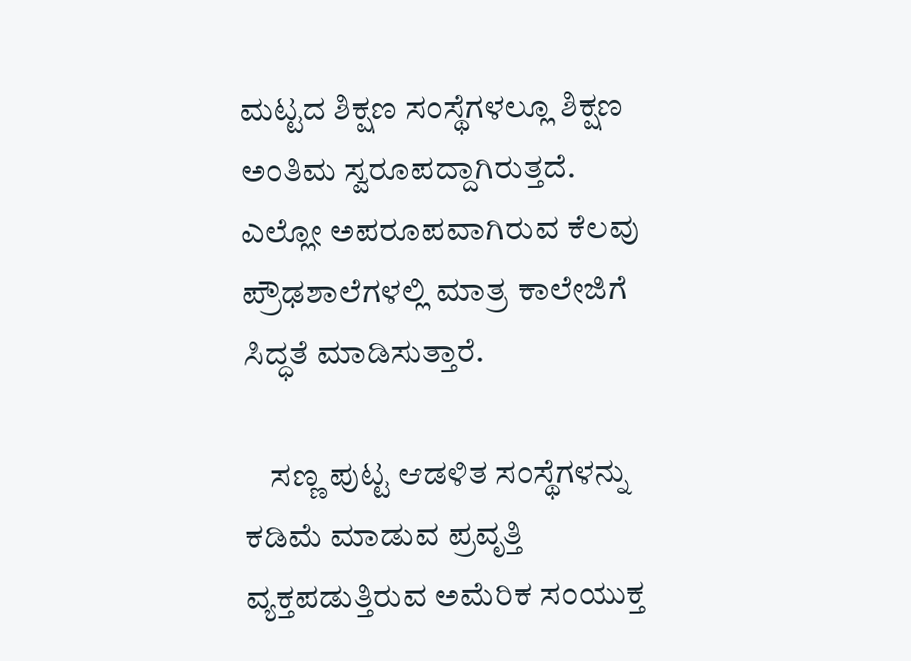ಮಟ್ಟದ ಶಿಕ್ಷಣ ಸಂಸ್ಥೆಗಳಲ್ಲೂ ಶಿಕ್ಷಣ ಅಂತಿಮ ಸ್ವರೂಪದ್ದಾಗಿರುತ್ತದೆ. ಎಲ್ಲೋ ಅಪರೂಪವಾಗಿರುವ ಕೆಲವು ಪ್ರೌಢಶಾಲೆಗಳಲ್ಲಿ ಮಾತ್ರ ಕಾಲೇಜಿಗೆ ಸಿದ್ಧತೆ ಮಾಡಿಸುತ್ತಾರೆ.

    ಸಣ್ಣ ಪುಟ್ಟ ಆಡಳಿತ ಸಂಸ್ಥೆಗಳನ್ನು ಕಡಿಮೆ ಮಾಡುವ ಪ್ರವೃತ್ತಿ ವ್ಯಕ್ತಪಡುತ್ತಿರುವ ಅಮೆರಿಕ ಸಂಯುಕ್ತ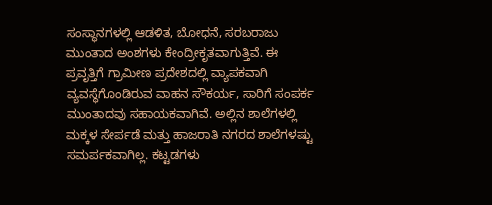ಸಂಸ್ಥಾನಗಳಲ್ಲಿ ಆಡಳಿತ, ಬೋಧನೆ, ಸರಬರಾಜು ಮುಂತಾದ ಅಂಶಗಳು ಕೇಂದ್ರೀಕೃತವಾಗುತ್ತಿವೆ. ಈ ಪ್ರವೃತ್ತಿಗೆ ಗ್ರಾಮೀಣ ಪ್ರದೇಶದಲ್ಲಿ ವ್ಯಾಪಕವಾಗಿ ವ್ಯವಸ್ಥೆಗೊಂಡಿರುವ ವಾಹನ ಸೌಕರ್ಯ, ಸಾರಿಗೆ ಸಂಪರ್ಕ ಮುಂತಾದವು ಸಹಾಯಕವಾಗಿವೆ. ಅಲ್ಲಿನ ಶಾಲೆಗಳಲ್ಲಿ ಮಕ್ಕಳ ಸೇರ್ಪಡೆ ಮತ್ತು ಹಾಜರಾತಿ ನಗರದ ಶಾಲೆಗಳಷ್ಟು ಸಮರ್ಪಕವಾಗಿಲ್ಲ. ಕಟ್ಟಡಗಳು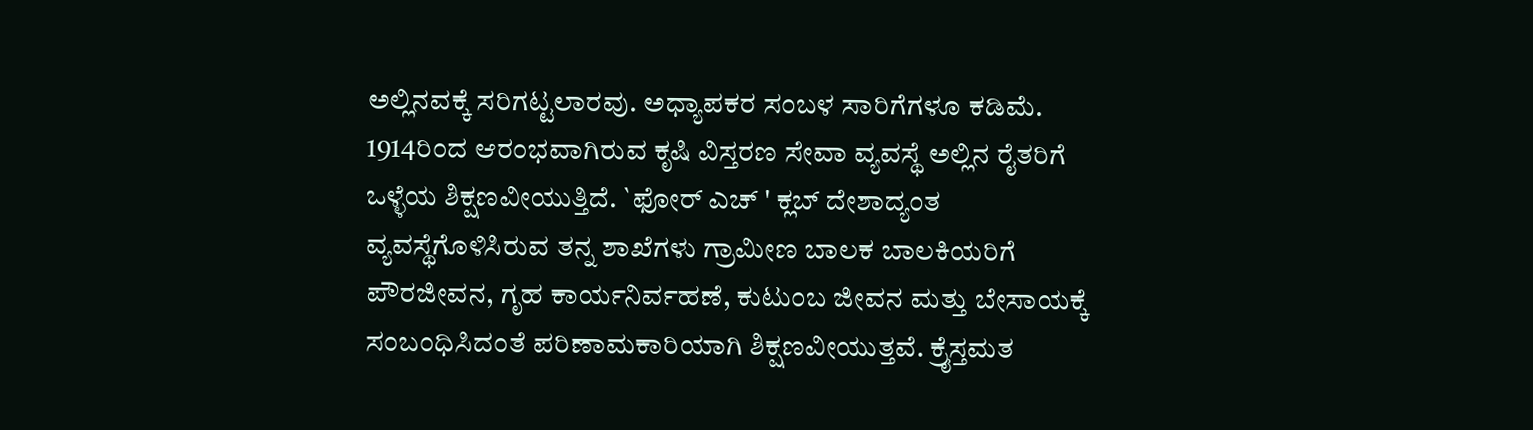ಅಲ್ಲಿನವಕ್ಕೆ ಸರಿಗಟ್ಟಲಾರವು. ಅಧ್ಯಾಪಕರ ಸಂಬಳ ಸಾರಿಗೆಗಳೂ ಕಡಿಮೆ. 1914ರಿಂದ ಆರಂಭವಾಗಿರುವ ಕೃಷಿ ವಿಸ್ತರಣ ಸೇವಾ ವ್ಯವಸ್ಥೆ ಅಲ್ಲಿನ ರೈತರಿಗೆ ಒಳ್ಳೆಯ ಶಿಕ್ಷಣವೀಯುತ್ತಿದೆ. `ಫೋರ್ ಎಚ್ ' ಕ್ಲಬ್ ದೇಶಾದ್ಯಂತ ವ್ಯವಸ್ಥೆಗೊಳಿಸಿರುವ ತನ್ನ ಶಾಖೆಗಳು ಗ್ರಾಮೀಣ ಬಾಲಕ ಬಾಲಕಿಯರಿಗೆ ಪೌರಜೀವನ, ಗೃಹ ಕಾರ್ಯನಿರ್ವಹಣೆ, ಕುಟುಂಬ ಜೀವನ ಮತ್ತು ಬೇಸಾಯಕ್ಕೆ ಸಂಬಂಧಿಸಿದಂತೆ ಪರಿಣಾಮಕಾರಿಯಾಗಿ ಶಿಕ್ಷಣವೀಯುತ್ತವೆ. ಕ್ರೈಸ್ತಮತ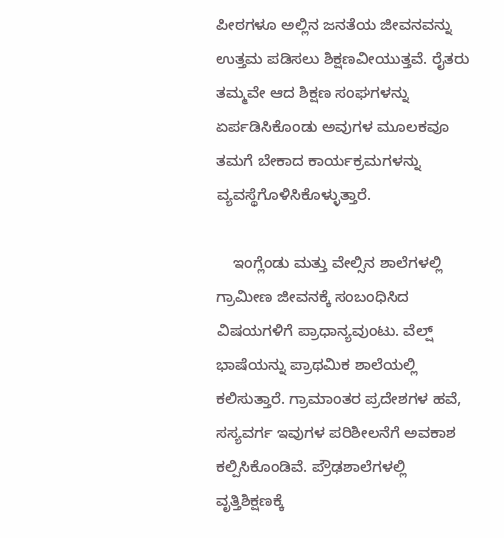ಪೀಠಗಳೂ ಅಲ್ಲಿನ ಜನತೆಯ ಜೀವನವನ್ನು ಉತ್ತಮ ಪಡಿಸಲು ಶಿಕ್ಷಣವೀಯುತ್ತವೆ. ರೈತರು ತಮ್ಮವೇ ಆದ ಶಿಕ್ಷಣ ಸಂಘಗಳನ್ನು ಏರ್ಪಡಿಸಿಕೊಂಡು ಅವುಗಳ ಮೂಲಕವೂ ತಮಗೆ ಬೇಕಾದ ಕಾರ್ಯಕ್ರಮಗಳನ್ನು ವ್ಯವಸ್ಥೆಗೊಳಿಸಿಕೊಳ್ಳುತ್ತಾರೆ.

    ಇಂಗ್ಲೆಂಡು ಮತ್ತು ವೇಲ್ಸಿನ ಶಾಲೆಗಳಲ್ಲಿ ಗ್ರಾಮೀಣ ಜೀವನಕ್ಕೆ ಸಂಬಂಧಿಸಿದ ವಿಷಯಗಳಿಗೆ ಪ್ರಾಧಾನ್ಯವುಂಟು. ವೆಲ್ಷ್ ಭಾಷೆಯನ್ನು ಪ್ರಾಥಮಿಕ ಶಾಲೆಯಲ್ಲಿ ಕಲಿಸುತ್ತಾರೆ. ಗ್ರಾಮಾಂತರ ಪ್ರದೇಶಗಳ ಹವೆ, ಸಸ್ಯವರ್ಗ ಇವುಗಳ ಪರಿಶೀಲನೆಗೆ ಅವಕಾಶ ಕಲ್ಪಿಸಿಕೊಂಡಿವೆ. ಪ್ರೌಢಶಾಲೆಗಳಲ್ಲಿ ವೃತ್ತಿಶಿಕ್ಷಣಕ್ಕೆ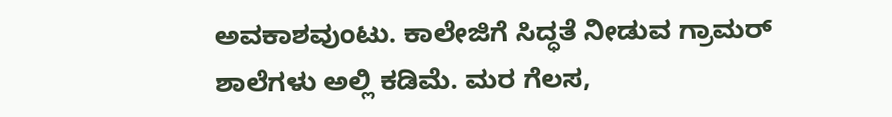ಅವಕಾಶವುಂಟು. ಕಾಲೇಜಿಗೆ ಸಿದ್ಧತೆ ನೀಡುವ ಗ್ರಾಮರ್ ಶಾಲೆಗಳು ಅಲ್ಲಿ ಕಡಿಮೆ. ಮರ ಗೆಲಸ,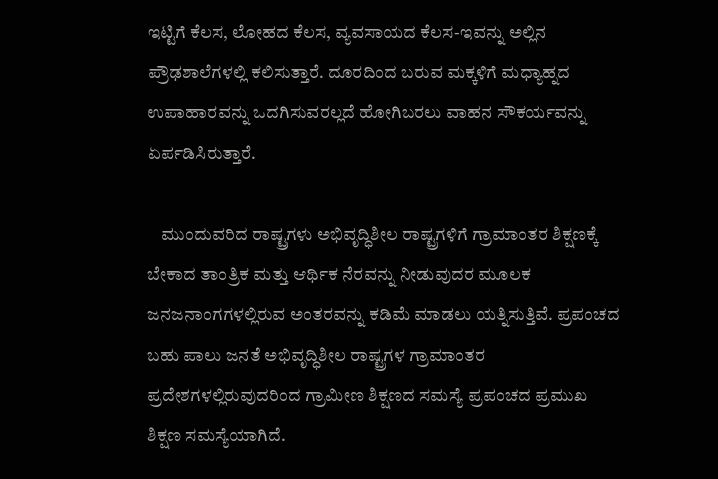ಇಟ್ಟಿಗೆ ಕೆಲಸ, ಲೋಹದ ಕೆಲಸ, ವ್ಯವಸಾಯದ ಕೆಲಸ-ಇವನ್ನು ಅಲ್ಲಿನ ಪ್ರೌಢಶಾಲೆಗಳಲ್ಲಿ ಕಲಿಸುತ್ತಾರೆ. ದೂರದಿಂದ ಬರುವ ಮಕ್ಕಳಿಗೆ ಮಧ್ಯಾಹ್ನದ ಉಪಾಹಾರವನ್ನು ಒದಗಿಸುವರಲ್ಲದೆ ಹೋಗಿಬರಲು ವಾಹನ ಸೌಕರ್ಯವನ್ನು ಏರ್ಪಡಿಸಿರುತ್ತಾರೆ.

    ಮುಂದುವರಿದ ರಾಷ್ಟ್ರಗಳು ಅಭಿವೃದ್ಧಿಶೀಲ ರಾಷ್ಟ್ರಗಳಿಗೆ ಗ್ರಾಮಾಂತರ ಶಿಕ್ಷಣಕ್ಕೆ ಬೇಕಾದ ತಾಂತ್ರಿಕ ಮತ್ತು ಆರ್ಥಿಕ ನೆರವನ್ನು ನೀಡುವುದರ ಮೂಲಕ ಜನಜನಾಂಗಗಳಲ್ಲಿರುವ ಅಂತರವನ್ನು ಕಡಿಮೆ ಮಾಡಲು ಯತ್ನಿಸುತ್ತಿವೆ. ಪ್ರಪಂಚದ ಬಹು ಪಾಲು ಜನತೆ ಅಭಿವೃದ್ಧಿಶೀಲ ರಾಷ್ಟ್ರಗಳ ಗ್ರಾಮಾಂತರ ಪ್ರದೇಶಗಳಲ್ಲಿರುವುದರಿಂದ ಗ್ರಾಮೀಣ ಶಿಕ್ಷಣದ ಸಮಸ್ಯೆ ಪ್ರಪಂಚದ ಪ್ರಮುಖ ಶಿಕ್ಷಣ ಸಮಸ್ಯೆಯಾಗಿದೆ.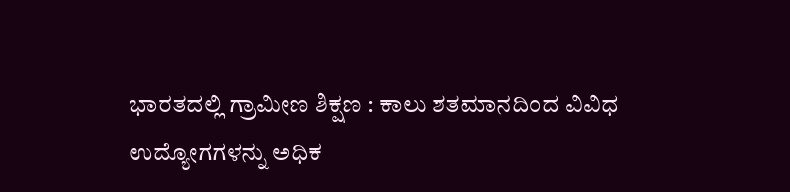ಭಾರತದಲ್ಲಿ ಗ್ರಾಮೀಣ ಶಿಕ್ಷಣ : ಕಾಲು ಶತಮಾನದಿಂದ ವಿವಿಧ ಉದ್ಯೋಗಗಳನ್ನು ಅಧಿಕ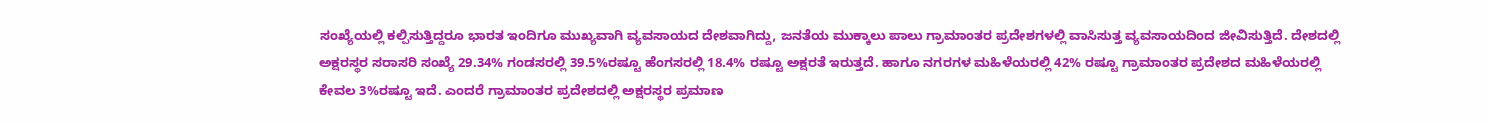ಸಂಖ್ಯೆಯಲ್ಲಿ ಕಲ್ಪಿಸುತ್ತಿದ್ದರೂ ಭಾರತ ಇಂದಿಗೂ ಮುಖ್ಯವಾಗಿ ವ್ಯವಸಾಯದ ದೇಶವಾಗಿದ್ದು, ಜನತೆಯ ಮುಕ್ಕಾಲು ಪಾಲು ಗ್ರಾಮಾಂತರ ಪ್ರದೇಶಗಳಲ್ಲಿ ವಾಸಿಸುತ್ತ ವ್ಯವಸಾಯದಿಂದ ಜೀವಿಸುತ್ತಿದೆ. ದೇಶದಲ್ಲಿ ಅಕ್ಷರಸ್ಥರ ಸರಾಸರಿ ಸಂಖ್ಯೆ 29.34% ಗಂಡಸರಲ್ಲಿ 39.5%ರಷ್ಟೂ ಹೆಂಗಸರಲ್ಲಿ 18.4% ರಷ್ಟೂ ಅಕ್ಷರತೆ ಇರುತ್ತದೆ. ಹಾಗೂ ನಗರಗಳ ಮಹಿಳೆಯರಲ್ಲಿ 42% ರಷ್ಟೂ ಗ್ರಾಮಾಂತರ ಪ್ರದೇಶದ ಮಹಿಳೆಯರಲ್ಲಿ ಕೇವಲ 3%ರಷ್ಟೂ ಇದೆ. ಎಂದರೆ ಗ್ರಾಮಾಂತರ ಪ್ರದೇಶದಲ್ಲಿ ಅಕ್ಷರಸ್ಥರ ಪ್ರಮಾಣ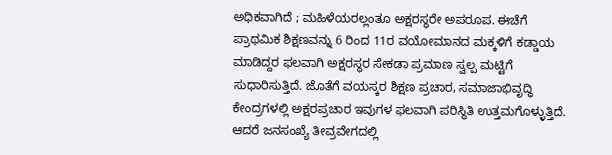ಅಧಿಕವಾಗಿದೆ ; ಮಹಿಳೆಯರಲ್ಲಂತೂ ಅಕ್ಷರಸ್ಥರೇ ಅಪರೂಪ. ಈಚೆಗೆ ಪ್ರಾಥಮಿಕ ಶಿಕ್ಷಣವನ್ನು 6 ರಿಂದ 11ರ ವಯೋಮಾನದ ಮಕ್ಕಳಿಗೆ ಕಡ್ಡಾಯ ಮಾಡಿದ್ದರ ಫಲವಾಗಿ ಅಕ್ಷರಸ್ಥರ ಸೇಕಡಾ ಪ್ರಮಾಣ ಸ್ವಲ್ಪ ಮಟ್ಟಿಗೆ ಸುಧಾರಿಸುತ್ತಿದೆ. ಜೊತೆಗೆ ವಯಸ್ಕರ ಶಿಕ್ಷಣ ಪ್ರಚಾರ, ಸಮಾಜಾಭಿವೃದ್ಧಿ ಕೇಂದ್ರಗಳಲ್ಲಿ ಅಕ್ಷರಪ್ರಚಾರ ಇವುಗಳ ಫಲವಾಗಿ ಪರಿಸ್ಥಿತಿ ಉತ್ತಮಗೊಳ್ಳುತ್ತಿದೆ. ಆದರೆ ಜನಸಂಖ್ಯೆ ತೀವ್ರವೇಗದಲ್ಲಿ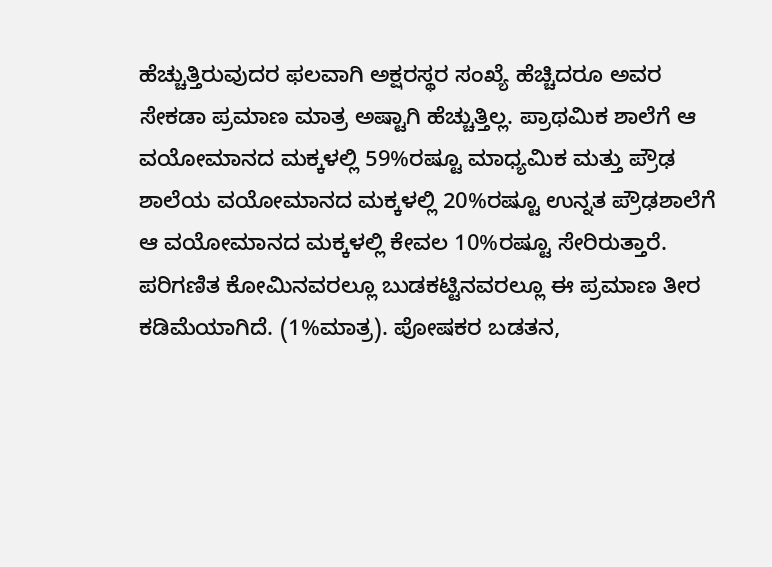ಹೆಚ್ಚುತ್ತಿರುವುದರ ಫಲವಾಗಿ ಅಕ್ಷರಸ್ಥರ ಸಂಖ್ಯೆ ಹೆಚ್ಚಿದರೂ ಅವರ ಸೇಕಡಾ ಪ್ರಮಾಣ ಮಾತ್ರ ಅಷ್ಟಾಗಿ ಹೆಚ್ಚುತ್ತಿಲ್ಲ. ಪ್ರಾಥಮಿಕ ಶಾಲೆಗೆ ಆ ವಯೋಮಾನದ ಮಕ್ಕಳಲ್ಲಿ 59%ರಷ್ಟೂ ಮಾಧ್ಯಮಿಕ ಮತ್ತು ಪ್ರೌಢ ಶಾಲೆಯ ವಯೋಮಾನದ ಮಕ್ಕಳಲ್ಲಿ 20%ರಷ್ಟೂ ಉನ್ನತ ಪ್ರೌಢಶಾಲೆಗೆ ಆ ವಯೋಮಾನದ ಮಕ್ಕಳಲ್ಲಿ ಕೇವಲ 10%ರಷ್ಟೂ ಸೇರಿರುತ್ತಾರೆ. ಪರಿಗಣಿತ ಕೋಮಿನವರಲ್ಲೂ ಬುಡಕಟ್ಟಿನವರಲ್ಲೂ ಈ ಪ್ರಮಾಣ ತೀರ ಕಡಿಮೆಯಾಗಿದೆ. (1%ಮಾತ್ರ). ಪೋಷಕರ ಬಡತನ,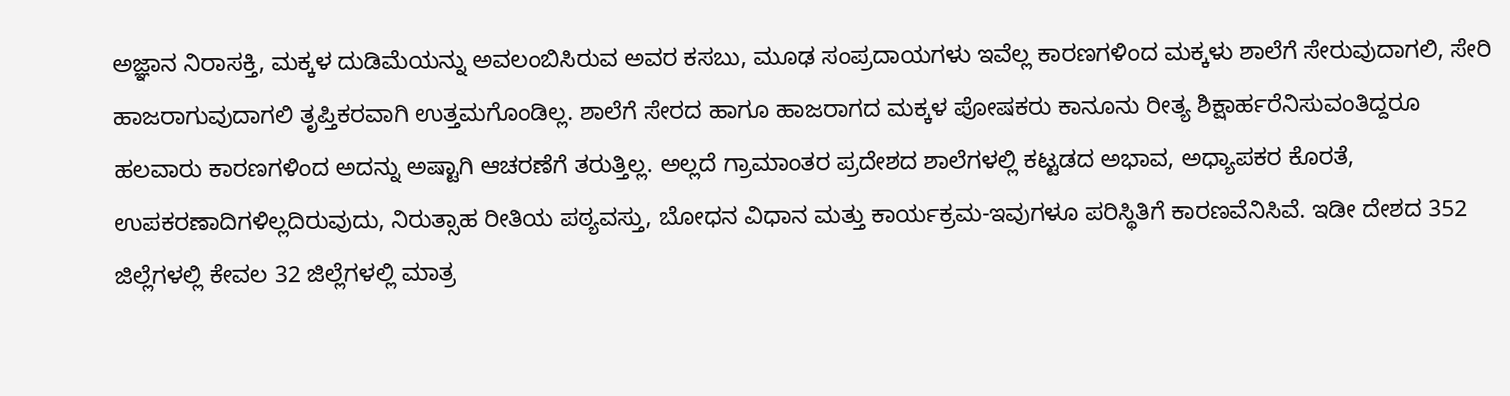ಅಜ್ಞಾನ ನಿರಾಸಕ್ತಿ, ಮಕ್ಕಳ ದುಡಿಮೆಯನ್ನು ಅವಲಂಬಿಸಿರುವ ಅವರ ಕಸಬು, ಮೂಢ ಸಂಪ್ರದಾಯಗಳು ಇವೆಲ್ಲ ಕಾರಣಗಳಿಂದ ಮಕ್ಕಳು ಶಾಲೆಗೆ ಸೇರುವುದಾಗಲಿ, ಸೇರಿ ಹಾಜರಾಗುವುದಾಗಲಿ ತೃಪ್ತಿಕರವಾಗಿ ಉತ್ತಮಗೊಂಡಿಲ್ಲ. ಶಾಲೆಗೆ ಸೇರದ ಹಾಗೂ ಹಾಜರಾಗದ ಮಕ್ಕಳ ಪೋಷಕರು ಕಾನೂನು ರೀತ್ಯ ಶಿಕ್ಷಾರ್ಹರೆನಿಸುವಂತಿದ್ದರೂ ಹಲವಾರು ಕಾರಣಗಳಿಂದ ಅದನ್ನು ಅಷ್ಟಾಗಿ ಆಚರಣೆಗೆ ತರುತ್ತಿಲ್ಲ. ಅಲ್ಲದೆ ಗ್ರಾಮಾಂತರ ಪ್ರದೇಶದ ಶಾಲೆಗಳಲ್ಲಿ ಕಟ್ಟಡದ ಅಭಾವ, ಅಧ್ಯಾಪಕರ ಕೊರತೆ, ಉಪಕರಣಾದಿಗಳಿಲ್ಲದಿರುವುದು, ನಿರುತ್ಸಾಹ ರೀತಿಯ ಪಠ್ಯವಸ್ತು, ಬೋಧನ ವಿಧಾನ ಮತ್ತು ಕಾರ್ಯಕ್ರಮ-ಇವುಗಳೂ ಪರಿಸ್ಥಿತಿಗೆ ಕಾರಣವೆನಿಸಿವೆ. ಇಡೀ ದೇಶದ 352 ಜಿಲ್ಲೆಗಳಲ್ಲಿ ಕೇವಲ 32 ಜಿಲ್ಲೆಗಳಲ್ಲಿ ಮಾತ್ರ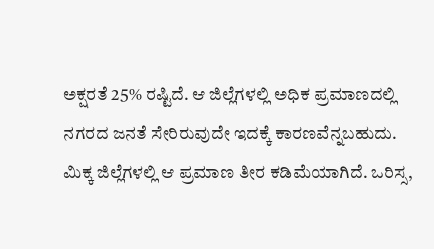ಅಕ್ಷರತೆ 25% ರಷ್ಟಿದೆ. ಆ ಜಿಲ್ಲೆಗಳಲ್ಲಿ ಅಧಿಕ ಪ್ರಮಾಣದಲ್ಲಿ ನಗರದ ಜನತೆ ಸೇರಿರುವುದೇ ಇದಕ್ಕೆ ಕಾರಣವೆನ್ನಬಹುದು. ಮಿಕ್ಕ ಜಿಲ್ಲೆಗಳಲ್ಲಿ ಆ ಪ್ರಮಾಣ ತೀರ ಕಡಿಮೆಯಾಗಿದೆ. ಒರಿಸ್ಸ,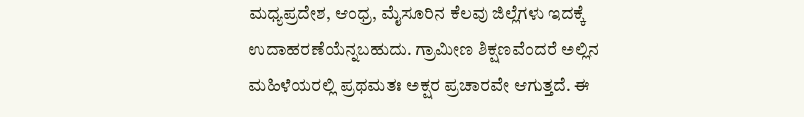ಮಧ್ಯಪ್ರದೇಶ, ಆಂಧ್ರ, ಮೈಸೂರಿನ ಕೆಲವು ಜಿಲ್ಲೆಗಳು ಇದಕ್ಕೆ ಉದಾಹರಣೆಯೆನ್ನಬಹುದು. ಗ್ರಾಮೀಣ ಶಿಕ್ಷಣವೆಂದರೆ ಅಲ್ಲಿನ ಮಹಿಳೆಯರಲ್ಲಿ ಪ್ರಥಮತಃ ಅಕ್ಷರ ಪ್ರಚಾರವೇ ಆಗುತ್ತದೆ. ಈ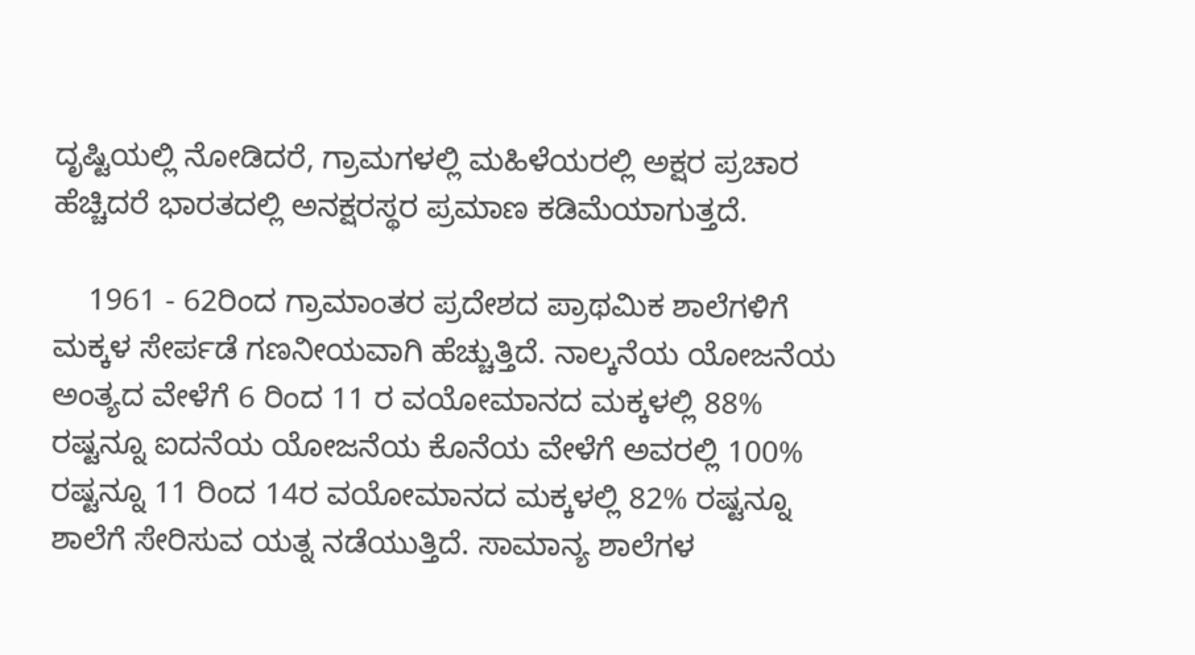ದೃಷ್ಟಿಯಲ್ಲಿ ನೋಡಿದರೆ, ಗ್ರಾಮಗಳಲ್ಲಿ ಮಹಿಳೆಯರಲ್ಲಿ ಅಕ್ಷರ ಪ್ರಚಾರ ಹೆಚ್ಚಿದರೆ ಭಾರತದಲ್ಲಿ ಅನಕ್ಷರಸ್ಥರ ಪ್ರಮಾಣ ಕಡಿಮೆಯಾಗುತ್ತದೆ.

    1961 - 62ರಿಂದ ಗ್ರಾಮಾಂತರ ಪ್ರದೇಶದ ಪ್ರಾಥಮಿಕ ಶಾಲೆಗಳಿಗೆ ಮಕ್ಕಳ ಸೇರ್ಪಡೆ ಗಣನೀಯವಾಗಿ ಹೆಚ್ಚುತ್ತಿದೆ. ನಾಲ್ಕನೆಯ ಯೋಜನೆಯ ಅಂತ್ಯದ ವೇಳೆಗೆ 6 ರಿಂದ 11 ರ ವಯೋಮಾನದ ಮಕ್ಕಳಲ್ಲಿ 88% ರಷ್ಟನ್ನೂ ಐದನೆಯ ಯೋಜನೆಯ ಕೊನೆಯ ವೇಳೆಗೆ ಅವರಲ್ಲಿ 100% ರಷ್ಟನ್ನೂ 11 ರಿಂದ 14ರ ವಯೋಮಾನದ ಮಕ್ಕಳಲ್ಲಿ 82% ರಷ್ಟನ್ನೂ ಶಾಲೆಗೆ ಸೇರಿಸುವ ಯತ್ನ ನಡೆಯುತ್ತಿದೆ. ಸಾಮಾನ್ಯ ಶಾಲೆಗಳ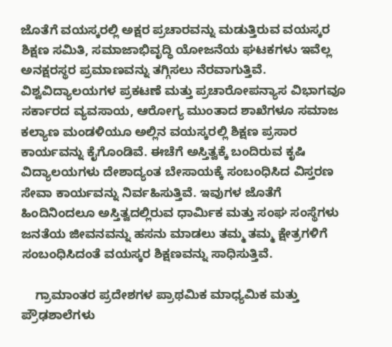ಜೊತೆಗೆ ವಯಸ್ಕರಲ್ಲಿ ಅಕ್ಷರ ಪ್ರಚಾರವನ್ನು ಮಡುತ್ತಿರುವ ವಯಸ್ಕರ ಶಿಕ್ಷಣ ಸಮಿತಿ, ಸಮಾಜಾಭಿವೃದ್ಧಿ ಯೋಜನೆಯ ಘಟಕಗಳು ಇವೆಲ್ಲ ಅನಕ್ಷರಸ್ಥರ ಪ್ರಮಾಣವನ್ನು ತಗ್ಗಿಸಲು ನೆರವಾಗುತ್ತಿವೆ. ವಿಶ್ವವಿದ್ಯಾಲಯಗಳ ಪ್ರಕಟಣೆ ಮತ್ತು ಪ್ರಚಾರೋಪನ್ಯಾಸ ವಿಭಾಗವೂ ಸರ್ಕಾರದ ವ್ಯವಸಾಯ, ಆರೋಗ್ಯ ಮುಂತಾದ ಶಾಖೆಗಳೂ ಸಮಾಜ ಕಲ್ಯಾಣ ಮಂಡಳಿಯೂ ಅಲ್ಲಿನ ವಯಸ್ಕರಲ್ಲಿ ಶಿಕ್ಷಣ ಪ್ರಸಾರ ಕಾರ್ಯವನ್ನು ಕೈಗೊಂಡಿವೆ. ಈಚೆಗೆ ಅಸ್ತಿತ್ವಕ್ಕೆ ಬಂದಿರುವ ಕೃಷಿ ವಿದ್ಯಾಲಯಗಳು ದೇಶಾದ್ಯಂತ ಬೇಸಾಯಕ್ಕೆ ಸಂಬಂಧಿಸಿದ ವಿಸ್ತರಣ ಸೇವಾ ಕಾರ್ಯವನ್ನು ನಿರ್ವಹಿಸುತ್ತಿವೆ. ಇವುಗಳ ಜೊತೆಗೆ ಹಿಂದಿನಿಂದಲೂ ಅಸ್ತಿತ್ವದಲ್ಲಿರುವ ಧಾರ್ಮಿಕ ಮತ್ತು ಸಂಘ ಸಂಸ್ಥೆಗಳು ಜನತೆಯ ಜೀವನವನ್ನು ಹಸನು ಮಾಡಲು ತಮ್ಮ ತಮ್ಮ ಕ್ಷೇತ್ರಗಳಿಗೆ ಸಂಬಂಧಿಸಿದಂತೆ ವಯಸ್ಕರ ಶಿಕ್ಷಣವನ್ನು ಸಾಧಿಸುತ್ತಿವೆ.

    ಗ್ರಾಮಾಂತರ ಪ್ರದೇಶಗಳ ಪ್ರಾಥಮಿಕ ಮಾಧ್ಯಮಿಕ ಮತ್ತು ಪ್ರೌಢಶಾಲೆಗಳು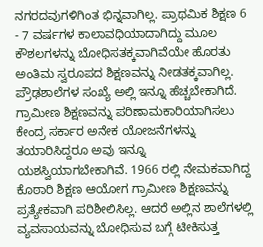ನಗರದವುಗಳಿಗಿಂತ ಭಿನ್ನವಾಗಿಲ್ಲ. ಪ್ರಾಥಮಿಕ ಶಿಕ್ಷಣ 6 - 7 ವರ್ಷಗಳ ಕಾಲಾವಧಿಯಾದಾಗಿದ್ದು ಮೂಲ ಕೌಶಲಗಳನ್ನು ಬೋಧಿಸತಕ್ಕವಾಗಿವೆಯೇ ಹೊರತು ಅಂತಿಮ ಸ್ವರೂಪದ ಶಿಕ್ಷಣವನ್ನು ನೀಡತಕ್ಕವಾಗಿಲ್ಲ. ಪ್ರೌಢಶಾಲೆಗಳ ಸಂಖ್ಯೆ ಅಲ್ಲಿ ಇನ್ನೂ ಹೆಚ್ಚಬೇಕಾಗಿದೆ. ಗ್ರಾಮೀಣ ಶಿಕ್ಷಣವನ್ನು ಪರಿಣಾಮಕಾರಿಯಾಗಿಸಲು ಕೇಂದ್ರ ಸರ್ಕಾರ ಅನೇಕ ಯೋಜನೆಗಳನ್ನು ತಯಾರಿಸಿದ್ದರೂ ಅವು ಇನ್ನೂ ಯಶಸ್ವಿಯಾಗಬೇಕಾಗಿವೆ. 1966 ರಲ್ಲಿ ನೇಮಕವಾಗಿದ್ದ ಕೊಠಾರಿ ಶಿಕ್ಷಣ ಆಯೋಗ ಗ್ರಾಮೀಣ ಶಿಕ್ಷಣವನ್ನು ಪ್ರತ್ಯೇಕವಾಗಿ ಪರಿಶೀಲಿಸಿಲ್ಲ. ಆದರೆ ಅಲ್ಲಿನ ಶಾಲೆಗಳಲ್ಲಿ ವ್ಯವಸಾಯವನ್ನು ಬೋಧಿಸುವ ಬಗ್ಗೆ ಟೀಕಿಸುತ್ತ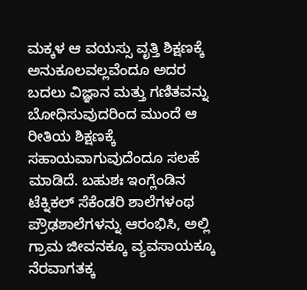ಮಕ್ಕಳ ಆ ವಯಸ್ಸು ವೃತ್ತಿ ಶಿಕ್ಷಣಕ್ಕೆ ಅನುಕೂಲವಲ್ಲವೆಂದೂ ಅದರ ಬದಲು ವಿಜ್ಞಾನ ಮತ್ತು ಗಣಿತವನ್ನು ಬೋಧಿಸುವುದರಿಂದ ಮುಂದೆ ಆ ರೀತಿಯ ಶಿಕ್ಷಣಕ್ಕೆ ಸಹಾಯವಾಗುವುದೆಂದೂ ಸಲಹೆ ಮಾಡಿದೆ. ಬಹುಶಃ ಇಂಗ್ಲೆಂಡಿನ ಟೆಕ್ನಿಕಲ್ ಸೆಕೆಂಡರಿ ಶಾಲೆಗಳಂಥ ಪ್ರೌಢಶಾಲೆಗಳನ್ನು ಆರಂಭಿಸಿ, ಅಲ್ಲಿ ಗ್ರಾಮ ಜೀವನಕ್ಕೂ ವ್ಯವಸಾಯಕ್ಕೂ ನೆರವಾಗತಕ್ಕ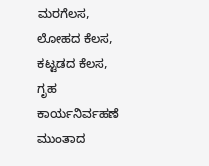ಮರಗೆಲಸ, ಲೋಹದ ಕೆಲಸ, ಕಟ್ಟಡದ ಕೆಲಸ, ಗೃಹ ಕಾರ್ಯನಿರ್ವಹಣೆ ಮುಂತಾದ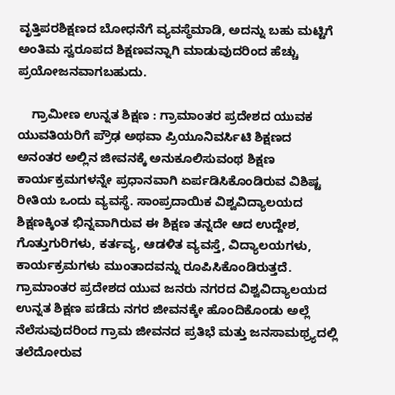ವೃತ್ತಿಪರಶಿಕ್ಷಣದ ಬೋಧನೆಗೆ ವ್ಯವಸ್ಥೆಮಾಡಿ, ಅದನ್ನು ಬಹು ಮಟ್ಟಿಗೆ ಅಂತಿಮ ಸ್ವರೂಪದ ಶಿಕ್ಷಣವನ್ನಾಗಿ ಮಾಡುವುದರಿಂದ ಹೆಚ್ಚು ಪ್ರಯೋಜನವಾಗಬಹುದು.

    ಗ್ರಾಮೀಣ ಉನ್ನತ ಶಿಕ್ಷಣ : ಗ್ರಾಮಾಂತರ ಪ್ರದೇಶದ ಯುವಕ ಯುವತಿಯರಿಗೆ ಪ್ರೌಢ ಅಥವಾ ಪ್ರಿಯೂನಿವರ್ಸಿಟಿ ಶಿಕ್ಷಣದ ಅನಂತರ ಅಲ್ಲಿನ ಜೀವನಕ್ಕೆ ಅನುಕೂಲಿಸುವಂಥ ಶಿಕ್ಷಣ ಕಾರ್ಯಕ್ರಮಗಳನ್ನೇ ಪ್ರಧಾನವಾಗಿ ಏರ್ಪಡಿಸಿಕೊಂಡಿರುವ ವಿಶಿಷ್ಟ ರೀತಿಯ ಒಂದು ವ್ಯವಸ್ಥೆ. ಸಾಂಪ್ರದಾಯಿಕ ವಿಶ್ವವಿದ್ಯಾಲಯದ ಶಿಕ್ಷಣಕ್ಕಿಂತ ಭಿನ್ನವಾಗಿರುವ ಈ ಶಿಕ್ಷಣ ತನ್ನದೇ ಆದ ಉದ್ದೇಶ, ಗೊತ್ತುಗುರಿಗಳು, ಕರ್ತವ್ಯ, ಆಡಳಿತ ವ್ಯವಸ್ತೆ, ವಿದ್ಯಾಲಯಗಳು, ಕಾರ್ಯಕ್ರಮಗಳು ಮುಂತಾದವನ್ನು ರೂಪಿಸಿಕೊಂಡಿರುತ್ತದೆ. ಗ್ರಾಮಾಂತರ ಪ್ರದೇಶದ ಯುವ ಜನರು ನಗರದ ವಿಶ್ವವಿದ್ಯಾಲಯದ ಉನ್ನತ ಶಿಕ್ಷಣ ಪಡೆದು ನಗರ ಜೀವನಕ್ಕೇ ಹೊಂದಿಕೊಂಡು ಅಲ್ಲೆ ನೆಲೆಸುವುದರಿಂದ ಗ್ರಾಮ ಜೀವನದ ಪ್ರತಿಭೆ ಮತ್ತು ಜನಸಾಮಥ್ರ್ಯದಲ್ಲಿ ತಲೆದೋರುವ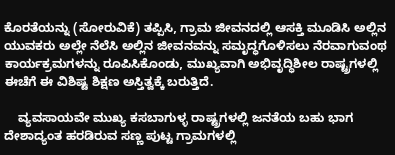ಕೊರತೆಯನ್ನು (ಸೋರುವಿಕೆ) ತಪ್ಪಿಸಿ, ಗ್ರಾಮ ಜೀವನದಲ್ಲಿ ಆಸಕ್ತಿ ಮೂಡಿಸಿ ಅಲ್ಲಿನ ಯುವಕರು ಅಲ್ಲೇ ನೆಲೆಸಿ ಅಲ್ಲಿನ ಜೀವನವನ್ನು ಸಮೃದ್ಧಗೊಳಿಸಲು ನೆರವಾಗುವಂಥ ಕಾರ್ಯಕ್ರಮಗಳನ್ನು ರೂಪಿಸಿಕೊಂಡು, ಮುಖ್ಯವಾಗಿ ಅಭಿವೃದ್ಧಿಶೀಲ ರಾಷ್ಟ್ರಗಳಲ್ಲಿ ಈಚೆಗೆ ಈ ವಿಶಿಷ್ಟ ಶಿಕ್ಷಣ ಅಸ್ತಿತ್ವಕ್ಕೆ ಬರುತ್ತಿದೆ.

    ವ್ಯವಸಾಯವೇ ಮುಖ್ಯ ಕಸಬಾಗುಳ್ಳ ರಾಷ್ಟ್ರಗಳಲ್ಲಿ ಜನತೆಯ ಬಹು ಭಾಗ ದೇಶಾದ್ಯಂತ ಹರಡಿರುವ ಸಣ್ಣ ಪುಟ್ಟ ಗ್ರಾಮಗಳಲ್ಲಿ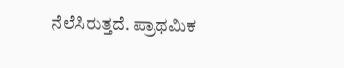ನೆಲೆಸಿರುತ್ತದೆ. ಪ್ರಾಥಮಿಕ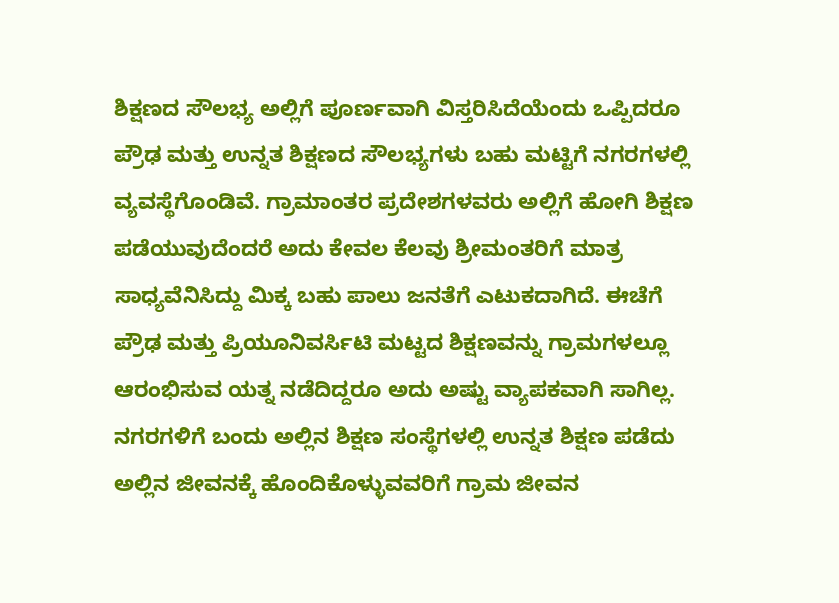ಶಿಕ್ಷಣದ ಸೌಲಭ್ಯ ಅಲ್ಲಿಗೆ ಪೂರ್ಣವಾಗಿ ವಿಸ್ತರಿಸಿದೆಯೆಂದು ಒಪ್ಪಿದರೂ ಪ್ರೌಢ ಮತ್ತು ಉನ್ನತ ಶಿಕ್ಷಣದ ಸೌಲಭ್ಯಗಳು ಬಹು ಮಟ್ಟಿಗೆ ನಗರಗಳಲ್ಲಿ ವ್ಯವಸ್ಥೆಗೊಂಡಿವೆ. ಗ್ರಾಮಾಂತರ ಪ್ರದೇಶಗಳವರು ಅಲ್ಲಿಗೆ ಹೋಗಿ ಶಿಕ್ಷಣ ಪಡೆಯುವುದೆಂದರೆ ಅದು ಕೇವಲ ಕೆಲವು ಶ್ರೀಮಂತರಿಗೆ ಮಾತ್ರ ಸಾಧ್ಯವೆನಿಸಿದ್ದು ಮಿಕ್ಕ ಬಹು ಪಾಲು ಜನತೆಗೆ ಎಟುಕದಾಗಿದೆ. ಈಚೆಗೆ ಪ್ರೌಢ ಮತ್ತು ಪ್ರಿಯೂನಿವರ್ಸಿಟಿ ಮಟ್ಟದ ಶಿಕ್ಷಣವನ್ನು ಗ್ರಾಮಗಳಲ್ಲೂ ಆರಂಭಿಸುವ ಯತ್ನ ನಡೆದಿದ್ದರೂ ಅದು ಅಷ್ಟು ವ್ಯಾಪಕವಾಗಿ ಸಾಗಿಲ್ಲ. ನಗರಗಳಿಗೆ ಬಂದು ಅಲ್ಲಿನ ಶಿಕ್ಷಣ ಸಂಸ್ಥೆಗಳಲ್ಲಿ ಉನ್ನತ ಶಿಕ್ಷಣ ಪಡೆದು ಅಲ್ಲಿನ ಜೀವನಕ್ಕೆ ಹೊಂದಿಕೊಳ್ಳುವವರಿಗೆ ಗ್ರಾಮ ಜೀವನ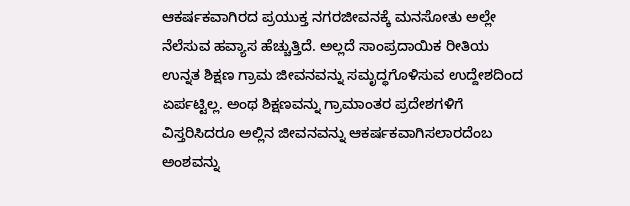ಆಕರ್ಷಕವಾಗಿರದ ಪ್ರಯುಕ್ತ ನಗರಜೀವನಕ್ಕೆ ಮನಸೋತು ಅಲ್ಲೇ ನೆಲೆಸುವ ಹವ್ಯಾಸ ಹೆಚ್ಚುತ್ತಿದೆ. ಅಲ್ಲದೆ ಸಾಂಪ್ರದಾಯಿಕ ರೀತಿಯ ಉನ್ನತ ಶಿಕ್ಷಣ ಗ್ರಾಮ ಜೀವನವನ್ನು ಸಮೃದ್ಧಗೊಳಿಸುವ ಉದ್ದೇಶದಿಂದ ಏರ್ಪಟ್ಟಿಲ್ಲ. ಅಂಥ ಶಿಕ್ಷಣವನ್ನು ಗ್ರಾಮಾಂತರ ಪ್ರದೇಶಗಳಿಗೆ ವಿಸ್ತರಿಸಿದರೂ ಅಲ್ಲಿನ ಜೀವನವನ್ನು ಆಕರ್ಷಕವಾಗಿಸಲಾರದೆಂಬ ಅಂಶವನ್ನು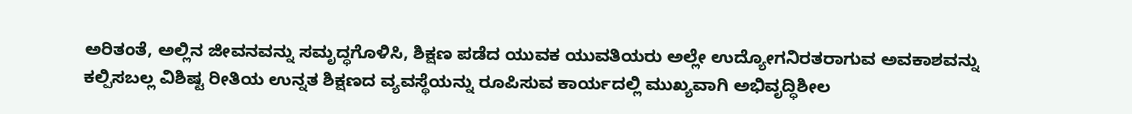ಅರಿತಂತೆ, ಅಲ್ಲಿನ ಜೀವನವನ್ನು ಸಮೃದ್ಧಗೊಳಿಸಿ, ಶಿಕ್ಷಣ ಪಡೆದ ಯುವಕ ಯುವತಿಯರು ಅಲ್ಲೇ ಉದ್ಯೋಗನಿರತರಾಗುವ ಅವಕಾಶವನ್ನು ಕಲ್ಪಿಸಬಲ್ಲ ವಿಶಿಷ್ಟ ರೀತಿಯ ಉನ್ನತ ಶಿಕ್ಷಣದ ವ್ಯವಸ್ಥೆಯನ್ನು ರೂಪಿಸುವ ಕಾರ್ಯದಲ್ಲಿ ಮುಖ್ಯವಾಗಿ ಅಭಿವೃದ್ಧಿಶೀಲ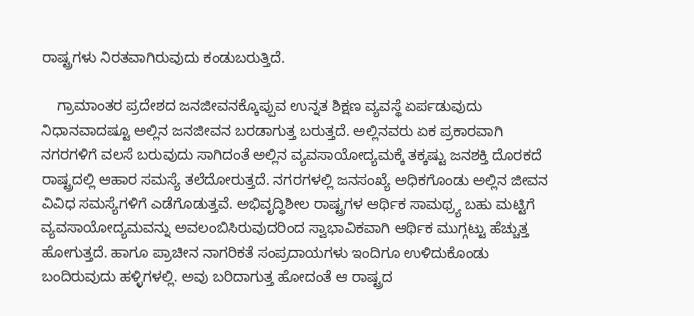ರಾಷ್ಟ್ರಗಳು ನಿರತವಾಗಿರುವುದು ಕಂಡುಬರುತ್ತಿದೆ.

    ಗ್ರಾಮಾಂತರ ಪ್ರದೇಶದ ಜನಜೀವನಕ್ಕೊಪ್ಪುವ ಉನ್ನತ ಶಿಕ್ಷಣ ವ್ಯವಸ್ಥೆ ಏರ್ಪಡುವುದು ನಿಧಾನವಾದಷ್ಟೂ ಅಲ್ಲಿನ ಜನಜೀವನ ಬರಡಾಗುತ್ತ ಬರುತ್ತದೆ. ಅಲ್ಲಿನವರು ಏಕ ಪ್ರಕಾರವಾಗಿ ನಗರಗಳಿಗೆ ವಲಸೆ ಬರುವುದು ಸಾಗಿದಂತೆ ಅಲ್ಲಿನ ವ್ಯವಸಾಯೋದ್ಯಮಕ್ಕೆ ತಕ್ಕಷ್ಟು ಜನಶಕ್ತಿ ದೊರಕದೆ ರಾಷ್ಟ್ರದಲ್ಲಿ ಆಹಾರ ಸಮಸ್ಯೆ ತಲೆದೋರುತ್ತದೆ. ನಗರಗಳಲ್ಲಿ ಜನಸಂಖ್ಯೆ ಅಧಿಕಗೊಂಡು ಅಲ್ಲಿನ ಜೀವನ ವಿವಿಧ ಸಮಸ್ಯೆಗಳಿಗೆ ಎಡೆಗೊಡುತ್ತವೆ. ಅಭಿವೃದ್ಧಿಶೀಲ ರಾಷ್ಟ್ರಗಳ ಆರ್ಥಿಕ ಸಾಮಥ್ರ್ಯ ಬಹು ಮಟ್ಟಿಗೆ ವ್ಯವಸಾಯೋದ್ಯಮವನ್ನು ಅವಲಂಬಿಸಿರುವುದರಿಂದ ಸ್ವಾಭಾವಿಕವಾಗಿ ಆರ್ಥಿಕ ಮುಗ್ಗಟ್ಟು ಹೆಚ್ಚುತ್ತ ಹೋಗುತ್ತದೆ. ಹಾಗೂ ಪ್ರಾಚೀನ ನಾಗರಿಕತೆ ಸಂಪ್ರದಾಯಗಳು ಇಂದಿಗೂ ಉಳಿದುಕೊಂಡು ಬಂದಿರುವುದು ಹಳ್ಳಿಗಳಲ್ಲಿ. ಅವು ಬರಿದಾಗುತ್ತ ಹೋದಂತೆ ಆ ರಾಷ್ಟ್ರದ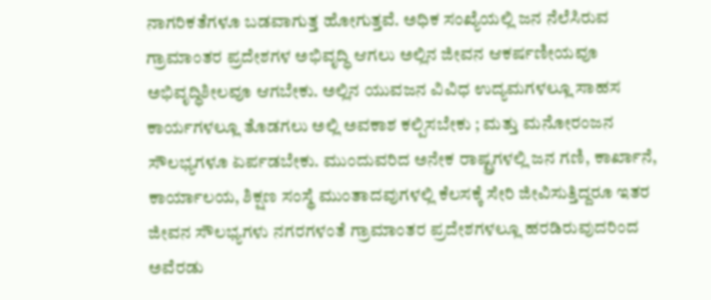ನಾಗರಿಕತೆಗಳೂ ಬಡವಾಗುತ್ತ ಹೋಗುತ್ತವೆ. ಅಧಿಕ ಸಂಖ್ಯೆಯಲ್ಲಿ ಜನ ನೆಲೆಸಿರುವ ಗ್ರಾಮಾಂತರ ಪ್ರದೇಶಗಳ ಅಭಿವೃದ್ಧಿ ಆಗಲು ಅಲ್ಲಿನ ಜೀವನ ಆಕರ್ಷಣೀಯವೂ ಅಭಿವೃದ್ಧಿಶೀಲವೂ ಆಗಬೇಕು. ಅಲ್ಲಿನ ಯುವಜನ ವಿವಿಧ ಉದ್ಯಮಗಳಲ್ಲೂ ಸಾಹಸ ಕಾರ್ಯಗಳಲ್ಲೂ ತೊಡಗಲು ಅಲ್ಲಿ ಅವಕಾಶ ಕಲ್ಪಿಸಬೇಕು ; ಮತ್ತು ಮನೋರಂಜನ ಸೌಲಭ್ಯಗಳೂ ಏರ್ಪಡಬೇಕು. ಮುಂದುವರಿದ ಅನೇಕ ರಾಷ್ಟ್ರಗಳಲ್ಲಿ ಜನ ಗಣಿ, ಕಾರ್ಖಾನೆ, ಕಾರ್ಯಾಲಯ, ಶಿಕ್ಷಣ ಸಂಸ್ಥೆ ಮುಂತಾದವುಗಳಲ್ಲಿ ಕೆಲಸಕ್ಕೆ ಸೇರಿ ಜೀವಿಸುತ್ತಿದ್ದರೂ ಇತರ ಜೀವನ ಸೌಲಭ್ಯಗಳು ನಗರಗಳಂತೆ ಗ್ರಾಮಾಂತರ ಪ್ರದೇಶಗಳಲ್ಲೂ ಹರಡಿರುವುದರಿಂದ ಅವೆರಡು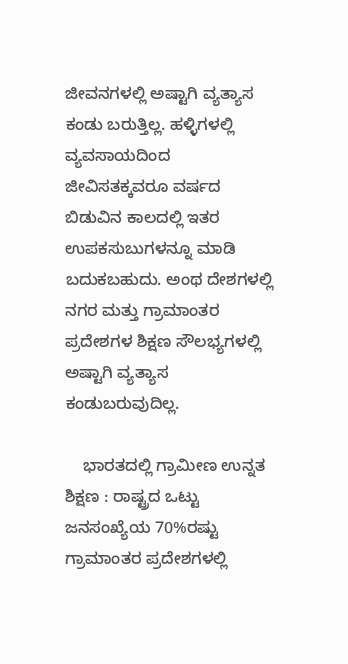ಜೀವನಗಳಲ್ಲಿ ಅಷ್ಟಾಗಿ ವ್ಯತ್ಯಾಸ ಕಂಡು ಬರುತ್ತಿಲ್ಲ. ಹಳ್ಳಿಗಳಲ್ಲಿ ವ್ಯವಸಾಯದಿಂದ ಜೀವಿಸತಕ್ಕವರೂ ವರ್ಷದ ಬಿಡುವಿನ ಕಾಲದಲ್ಲಿ ಇತರ ಉಪಕಸುಬುಗಳನ್ನೂ ಮಾಡಿ ಬದುಕಬಹುದು. ಅಂಥ ದೇಶಗಳಲ್ಲಿ ನಗರ ಮತ್ತು ಗ್ರಾಮಾಂತರ ಪ್ರದೇಶಗಳ ಶಿಕ್ಷಣ ಸೌಲಭ್ಯಗಳಲ್ಲಿ ಅಷ್ಟಾಗಿ ವ್ಯತ್ಯಾಸ ಕಂಡುಬರುವುದಿಲ್ಲ.

    ಭಾರತದಲ್ಲಿ ಗ್ರಾಮೀಣ ಉನ್ನತ ಶಿಕ್ಷಣ : ರಾಷ್ಟ್ರದ ಒಟ್ಟು ಜನಸಂಖ್ಯೆಯ 70%ರಷ್ಟು ಗ್ರಾಮಾಂತರ ಪ್ರದೇಶಗಳಲ್ಲಿ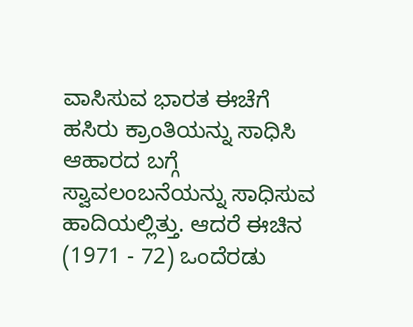ವಾಸಿಸುವ ಭಾರತ ಈಚೆಗೆ ಹಸಿರು ಕ್ರಾಂತಿಯನ್ನು ಸಾಧಿಸಿ ಆಹಾರದ ಬಗ್ಗೆ ಸ್ವಾವಲಂಬನೆಯನ್ನು ಸಾಧಿಸುವ ಹಾದಿಯಲ್ಲಿತ್ತು. ಆದರೆ ಈಚಿನ (1971 - 72) ಒಂದೆರಡು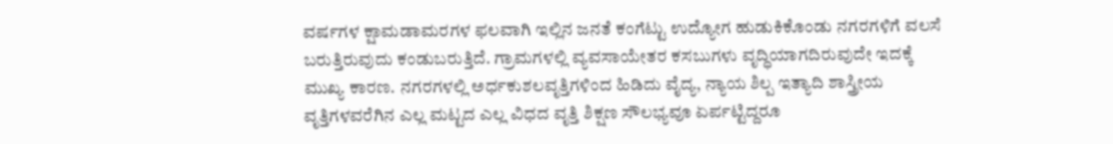ವರ್ಷಗಳ ಕ್ಷಾಮಡಾಮರಗಳ ಫಲವಾಗಿ ಇಲ್ಲಿನ ಜನತೆ ಕಂಗೆಟ್ಟು ಉದ್ಯೋಗ ಹುಡುಕಿಕೊಂಡು ನಗರಗಳಿಗೆ ವಲಸೆ ಬರುತ್ತಿರುವುದು ಕಂಡುಬರುತ್ತಿದೆ. ಗ್ರಾಮಗಳಲ್ಲಿ ವ್ಯವಸಾಯೇತರ ಕಸಬುಗಳು ವೃದ್ಧಿಯಾಗದಿರುವುದೇ ಇದಕ್ಕೆ ಮುಖ್ಯ ಕಾರಣ. ನಗರಗಳಲ್ಲಿ ಅರ್ಧಕುಶಲವೃತ್ತಿಗಳಿಂದ ಹಿಡಿದು ವೈದ್ಯ, ನ್ಯಾಯ ಶಿಲ್ಪ ಇತ್ಯಾದಿ ಶಾಸ್ತ್ರೀಯ ವೃತ್ತಿಗಳವರೆಗಿನ ಎಲ್ಲ ಮಟ್ಟದ ಎಲ್ಲ ವಿಧದ ವೃತ್ತಿ ಶಿಕ್ಷಣ ಸೌಲಭ್ಯವೂ ಏರ್ಪಟ್ಟಿದ್ದರೂ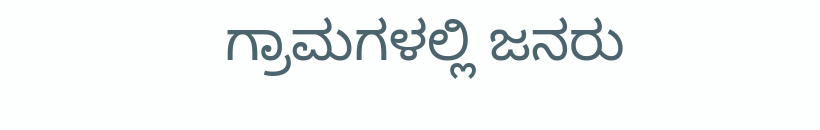ಗ್ರಾಮಗಳಲ್ಲಿ ಜನರು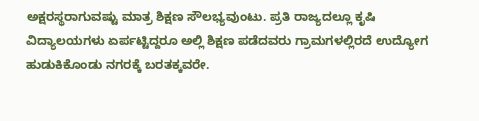ಅಕ್ಷರಸ್ಥರಾಗುವಷ್ಟು ಮಾತ್ರ ಶಿಕ್ಷಣ ಸೌಲಭ್ಯವುಂಟು. ಪ್ರತಿ ರಾಜ್ಯದಲ್ಲೂ ಕೃಷಿ ವಿದ್ಯಾಲಯಗಳು ಏರ್ಪಟ್ಟಿದ್ದರೂ ಅಲ್ಲಿ ಶಿಕ್ಷಣ ಪಡೆದವರು ಗ್ರಾಮಗಳಲ್ಲಿರದೆ ಉದ್ಯೋಗ ಹುಡುಕಿಕೊಂಡು ನಗರಕ್ಕೆ ಬರತಕ್ಕವರೇ.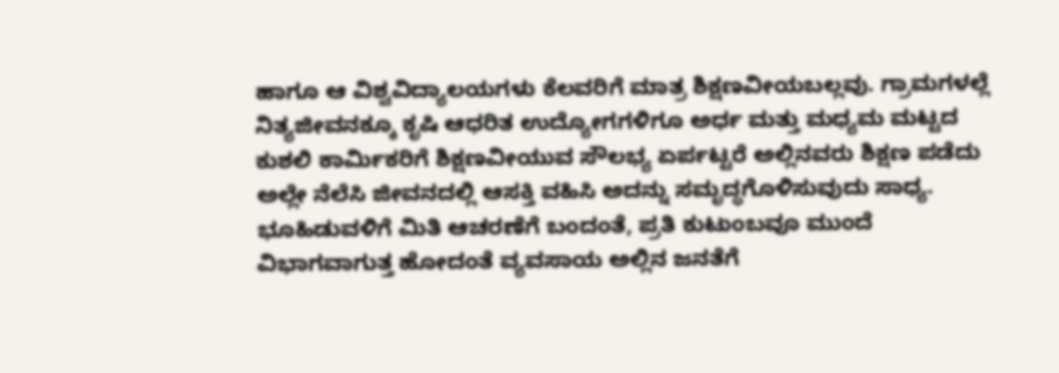ಹಾಗೂ ಆ ವಿಶ್ವವಿದ್ಯಾಲಯಗಳು ಕೆಲವರಿಗೆ ಮಾತ್ರ ಶಿಕ್ಷಣವೀಯಬಲ್ಲವು. ಗ್ರಾಮಗಳಲ್ಲೆ ನಿತ್ಯಜೀವನಕ್ಕೂ ಕೃಷಿ ಆಧರಿತ ಉದ್ಯೋಗಗಳಿಗೂ ಅರ್ಧ ಮತ್ತು ಮಧ್ಯಮ ಮಟ್ಟದ ಕುಶಲಿ ಕಾರ್ಮಿಕರಿಗೆ ಶಿಕ್ಷಣವೀಯುವ ಸೌಲಭ್ಯ ಏರ್ಪಟ್ಟರೆ ಅಲ್ಲಿನವರು ಶಿಕ್ಷಣ ಪಡೆದು ಅಲ್ಲೇ ನೆಲೆಸಿ ಜೀವನದಲ್ಲಿ ಆಸಕ್ತಿ ವಹಿಸಿ ಅದನ್ನು ಸಮೃದ್ಧಗೊಳಿಸುವುದು ಸಾಧ್ಯ. ಭೂಹಿಡುವಳಿಗೆ ಮಿತಿ ಆಚರಣೆಗೆ ಬಂದಂತೆ, ಪ್ರತಿ ಕುಟುಂಬವೂ ಮುಂದೆ ವಿಭಾಗವಾಗುತ್ತ ಹೋದಂತೆ ವ್ಯವಸಾಯ ಅಲ್ಲಿನ ಜನತೆಗೆ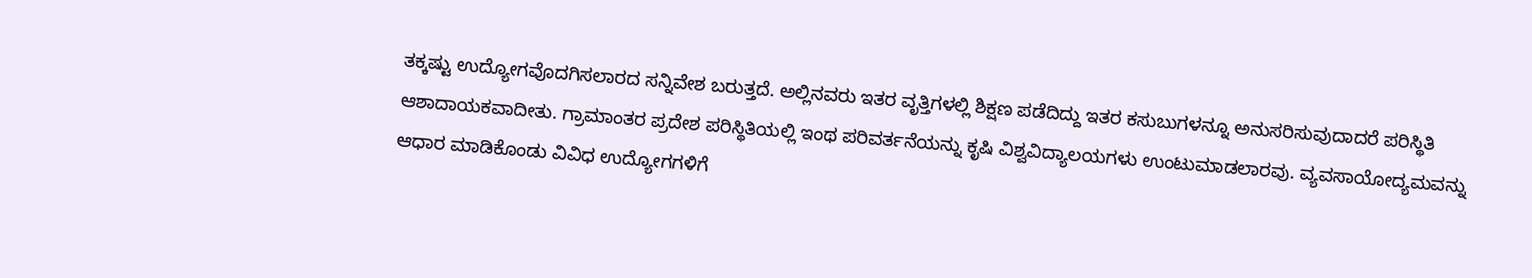ತಕ್ಕಷ್ಟು ಉದ್ಯೋಗವೊದಗಿಸಲಾರದ ಸನ್ನಿವೇಶ ಬರುತ್ತದೆ. ಅಲ್ಲಿನವರು ಇತರ ವೃತ್ತಿಗಳಲ್ಲಿ ಶಿಕ್ಷಣ ಪಡೆದಿದ್ದು ಇತರ ಕಸುಬುಗಳನ್ನೂ ಅನುಸರಿಸುವುದಾದರೆ ಪರಿಸ್ಥಿತಿ ಆಶಾದಾಯಕವಾದೀತು. ಗ್ರಾಮಾಂತರ ಪ್ರದೇಶ ಪರಿಸ್ಥಿತಿಯಲ್ಲಿ ಇಂಥ ಪರಿವರ್ತನೆಯನ್ನು ಕೃಷಿ ವಿಶ್ವವಿದ್ಯಾಲಯಗಳು ಉಂಟುಮಾಡಲಾರವು. ವ್ಯವಸಾಯೋದ್ಯಮವನ್ನು ಆಧಾರ ಮಾಡಿಕೊಂಡು ವಿವಿಧ ಉದ್ಯೋಗಗಳಿಗೆ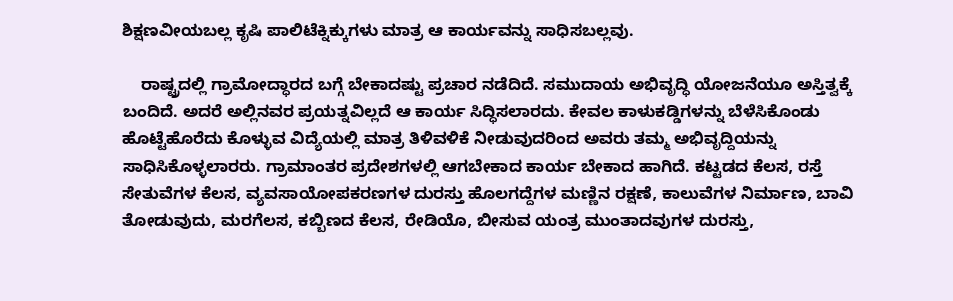ಶಿಕ್ಷಣವೀಯಬಲ್ಲ ಕೃಷಿ ಪಾಲಿಟೆಕ್ನಿಕ್ಕುಗಳು ಮಾತ್ರ ಆ ಕಾರ್ಯವನ್ನು ಸಾಧಿಸಬಲ್ಲವು.

    ರಾಷ್ಟ್ರದಲ್ಲಿ ಗ್ರಾಮೋದ್ಧಾರದ ಬಗ್ಗೆ ಬೇಕಾದಷ್ಟು ಪ್ರಚಾರ ನಡೆದಿದೆ. ಸಮುದಾಯ ಅಭಿವೃದ್ಧಿ ಯೋಜನೆಯೂ ಅಸ್ತಿತ್ವಕ್ಕೆ ಬಂದಿದೆ. ಅದರೆ ಅಲ್ಲಿನವರ ಪ್ರಯತ್ನವಿಲ್ಲದೆ ಆ ಕಾರ್ಯ ಸಿದ್ಧಿಸಲಾರದು. ಕೇವಲ ಕಾಳುಕಡ್ಡಿಗಳನ್ನು ಬೆಳೆಸಿಕೊಂಡು ಹೊಟ್ಟೆಹೊರೆದು ಕೊಳ್ಳುವ ವಿದ್ಯೆಯಲ್ಲಿ ಮಾತ್ರ ತಿಳಿವಳಿಕೆ ನೀಡುವುದರಿಂದ ಅವರು ತಮ್ಮ ಅಭಿವೃದ್ದಿಯನ್ನು ಸಾಧಿಸಿಕೊಳ್ಳಲಾರರು. ಗ್ರಾಮಾಂತರ ಪ್ರದೇಶಗಳಲ್ಲಿ ಆಗಬೇಕಾದ ಕಾರ್ಯ ಬೇಕಾದ ಹಾಗಿದೆ. ಕಟ್ಟಡದ ಕೆಲಸ, ರಸ್ತೆ ಸೇತುವೆಗಳ ಕೆಲಸ, ವ್ಯವಸಾಯೋಪಕರಣಗಳ ದುರಸ್ತು ಹೊಲಗದ್ದೆಗಳ ಮಣ್ಣಿನ ರಕ್ಷಣೆ, ಕಾಲುವೆಗಳ ನಿರ್ಮಾಣ, ಬಾವಿ ತೋಡುವುದು, ಮರಗೆಲಸ, ಕಬ್ಬಿಣದ ಕೆಲಸ, ರೇಡಿಯೊ, ಬೀಸುವ ಯಂತ್ರ ಮುಂತಾದವುಗಳ ದುರಸ್ತು,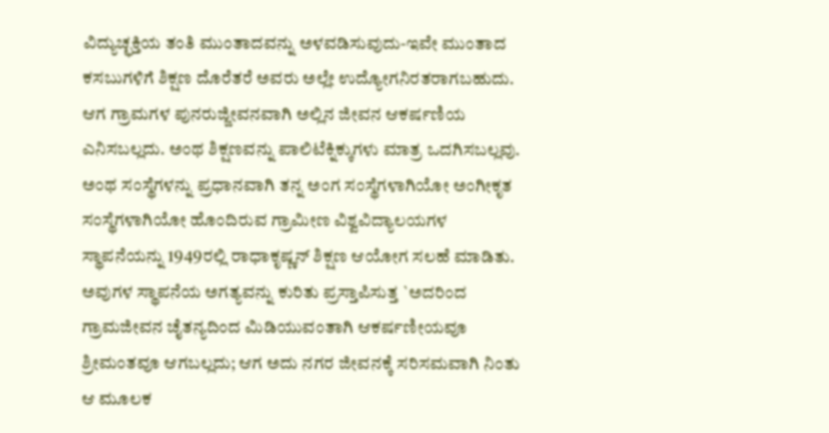ವಿದ್ಯುಚ್ಛಕ್ತಿಯ ತಂತಿ ಮುಂತಾದವನ್ನು ಅಳವಡಿಸುವುದು-ಇವೇ ಮುಂತಾದ ಕಸಬುಗಳಿಗೆ ಶಿಕ್ಷಣ ದೊರೆತರೆ ಅವರು ಅಲ್ಲೇ ಉದ್ಯೋಗನಿರತರಾಗಬಹುದು. ಆಗ ಗ್ರಾಮಗಳ ಪುನರುಜ್ಜೀವನವಾಗಿ ಅಲ್ಲಿನ ಜೀವನ ಆಕರ್ಷಣಿಯ ಎನಿಸಬಲ್ಲದು. ಅಂಥ ಶಿಕ್ಷಣವನ್ನು ಪಾಲಿಟೆಕ್ನಿಕ್ಕುಗಳು ಮಾತ್ರ ಒದಗಿಸಬಲ್ಲವು. ಅಂಥ ಸಂಸ್ಥೆಗಳನ್ನು ಪ್ರಧಾನವಾಗಿ ತನ್ನ ಅಂಗ ಸಂಸ್ಥೆಗಳಾಗಿಯೋ ಅಂಗೀಕೃತ ಸಂಸ್ಥೆಗಳಾಗಿಯೋ ಹೊಂದಿರುವ ಗ್ರಾಮೀಣ ವಿಶ್ವವಿದ್ಯಾಲಯಗಳ ಸ್ಥಾಪನೆಯನ್ನು 1949ರಲ್ಲಿ ರಾಧಾಕೃಷ್ಣನ್ ಶಿಕ್ಷಣ ಆಯೋಗ ಸಲಹೆ ಮಾಡಿತು. ಅವುಗಳ ಸ್ಥಾಪನೆಯ ಅಗತ್ಯವನ್ನು ಕುರಿತು ಪ್ರಸ್ತಾಪಿಸುತ್ತ `ಅದರಿಂದ ಗ್ರಾಮಜೀವನ ಚೈತನ್ಯದಿಂದ ಮಿಡಿಯುವಂತಾಗಿ ಆಕರ್ಷಣೀಯವೂ ಶ್ರೀಮಂತವೂ ಆಗಬಲ್ಲದು; ಆಗ ಅದು ನಗರ ಜೀವನಕ್ಕೆ ಸರಿಸಮವಾಗಿ ನಿಂತು ಆ ಮೂಲಕ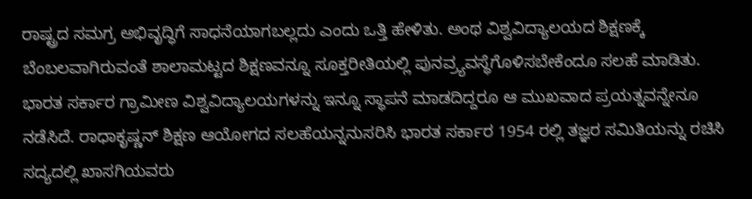ರಾಷ್ಟ್ರದ ಸಮಗ್ರ ಅಭಿವೃದ್ಧಿಗೆ ಸಾಧನೆಯಾಗಬಲ್ಲದು ಎಂದು ಒತ್ತಿ ಹೇಳಿತು. ಅಂಥ ವಿಶ್ವವಿದ್ಯಾಲಯದ ಶಿಕ್ಷಣಕ್ಕೆ ಬೆಂಬಲವಾಗಿರುವಂತೆ ಶಾಲಾಮಟ್ಟದ ಶಿಕ್ಷಣವನ್ನೂ ಸೂಕ್ತರೀತಿಯಲ್ಲಿ ಪುನವ್ರ್ಯವಸ್ಥೆಗೊಳಿಸಬೇಕೆಂದೂ ಸಲಹೆ ಮಾಡಿತು. ಭಾರತ ಸರ್ಕಾರ ಗ್ರಾಮೀಣ ವಿಶ್ವವಿದ್ಯಾಲಯಗಳನ್ನು ಇನ್ನೂ ಸ್ಥಾಪನೆ ಮಾಡದಿದ್ದರೂ ಆ ಮುಖವಾದ ಪ್ರಯತ್ನವನ್ನೇನೂ ನಡೆಸಿದೆ. ರಾಧಾಕೃಷ್ಣನ್ ಶಿಕ್ಷಣ ಆಯೋಗದ ಸಲಹೆಯನ್ನನುಸರಿಸಿ ಭಾರತ ಸರ್ಕಾರ 1954 ರಲ್ಲಿ ತಜ್ಞರ ಸಮಿತಿಯನ್ನು ರಚಿಸಿ ಸದ್ಯದಲ್ಲಿ ಖಾಸಗಿಯವರು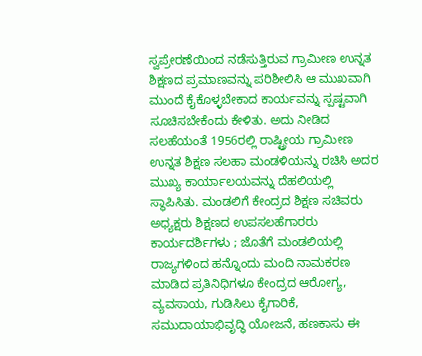ಸ್ವಪ್ರೇರಣೆಯಿಂದ ನಡೆಸುತ್ತಿರುವ ಗ್ರಾಮೀಣ ಉನ್ನತ ಶಿಕ್ಷಣದ ಪ್ರಮಾಣವನ್ನು ಪರಿಶೀಲಿಸಿ ಆ ಮುಖವಾಗಿ ಮುಂದೆ ಕೈಕೊಳ್ಳಬೇಕಾದ ಕಾರ್ಯವನ್ನು ಸ್ಪಷ್ಟವಾಗಿ ಸೂಚಿಸಬೇಕೆಂದು ಕೇಳಿತು. ಅದು ನೀಡಿದ ಸಲಹೆಯಂತೆ 1956ರಲ್ಲಿ ರಾಷ್ಟ್ರೀಯ ಗ್ರಾಮೀಣ ಉನ್ನತ ಶಿಕ್ಷಣ ಸಲಹಾ ಮಂಡಳಿಯನ್ನು ರಚಿಸಿ ಅದರ ಮುಖ್ಯ ಕಾರ್ಯಾಲಯವನ್ನು ದೆಹಲಿಯಲ್ಲಿ ಸ್ಥಾಪಿಸಿತು. ಮಂಡಲಿಗೆ ಕೇಂದ್ರದ ಶಿಕ್ಷಣ ಸಚಿವರು ಅಧ್ಯಕ್ಷರು ಶಿಕ್ಷಣದ ಉಪಸಲಹೆಗಾರರು ಕಾರ್ಯದರ್ಶಿಗಳು ; ಜೊತೆಗೆ ಮಂಡಲಿಯಲ್ಲಿ ರಾಜ್ಯಗಳಿಂದ ಹನ್ನೊಂದು ಮಂದಿ ನಾಮಕರಣ ಮಾಡಿದ ಪ್ರತಿನಿಧಿಗಳೂ ಕೇಂದ್ರದ ಆರೋಗ್ಯ, ವ್ಯವಸಾಯ, ಗುಡಿಸಿಲು ಕೈಗಾರಿಕೆ, ಸಮುದಾಯಾಭಿವೃದ್ಧಿ ಯೋಜನೆ, ಹಣಕಾಸು ಈ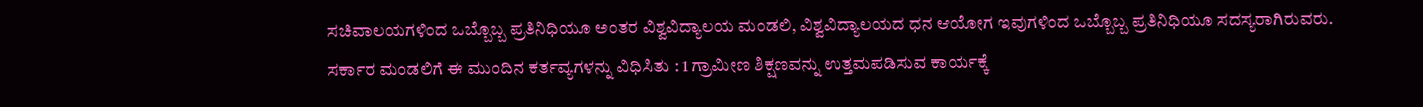ಸಚಿವಾಲಯಗಳಿಂದ ಒಬ್ಬೊಬ್ಬ ಪ್ರತಿನಿಧಿಯೂ ಅಂತರ ವಿಶ್ವವಿದ್ಯಾಲಯ ಮಂಡಲಿ, ವಿಶ್ವವಿದ್ಯಾಲಯದ ಧನ ಆಯೋಗ ಇವುಗಳಿಂದ ಒಬ್ಬೊಬ್ಬ ಪ್ರತಿನಿಧಿಯೂ ಸದಸ್ಯರಾಗಿರುವರು. ಸರ್ಕಾರ ಮಂಡಲಿಗೆ ಈ ಮುಂದಿನ ಕರ್ತವ್ಯಗಳನ್ನು ವಿಧಿಸಿತು : 1 ಗ್ರಾಮೀಣ ಶಿಕ್ಷಣವನ್ನು ಉತ್ತಮಪಡಿಸುವ ಕಾರ್ಯಕ್ಕೆ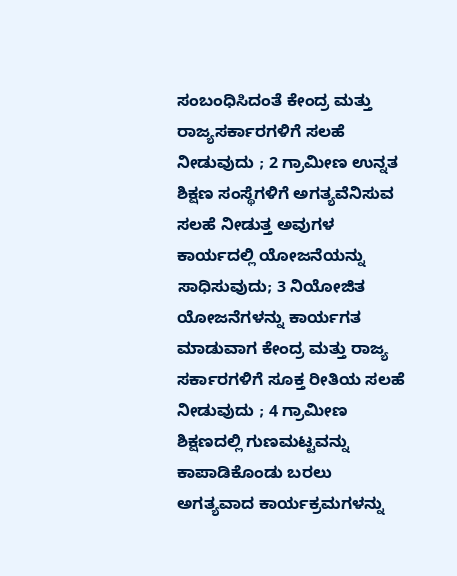ಸಂಬಂಧಿಸಿದಂತೆ ಕೇಂದ್ರ ಮತ್ತು ರಾಜ್ಯಸರ್ಕಾರಗಳಿಗೆ ಸಲಹೆ ನೀಡುವುದು ; 2 ಗ್ರಾಮೀಣ ಉನ್ನತ ಶಿಕ್ಷಣ ಸಂಸ್ಥೆಗಳಿಗೆ ಅಗತ್ಯವೆನಿಸುವ ಸಲಹೆ ನೀಡುತ್ತ ಅವುಗಳ ಕಾರ್ಯದಲ್ಲಿ ಯೋಜನೆಯನ್ನು ಸಾಧಿಸುವುದು; 3 ನಿಯೋಜಿತ ಯೋಜನೆಗಳನ್ನು ಕಾರ್ಯಗತ ಮಾಡುವಾಗ ಕೇಂದ್ರ ಮತ್ತು ರಾಜ್ಯ ಸರ್ಕಾರಗಳಿಗೆ ಸೂಕ್ತ ರೀತಿಯ ಸಲಹೆ ನೀಡುವುದು ; 4 ಗ್ರಾಮೀಣ ಶಿಕ್ಷಣದಲ್ಲಿ ಗುಣಮಟ್ಟವನ್ನು ಕಾಪಾಡಿಕೊಂಡು ಬರಲು ಅಗತ್ಯವಾದ ಕಾರ್ಯಕ್ರಮಗಳನ್ನು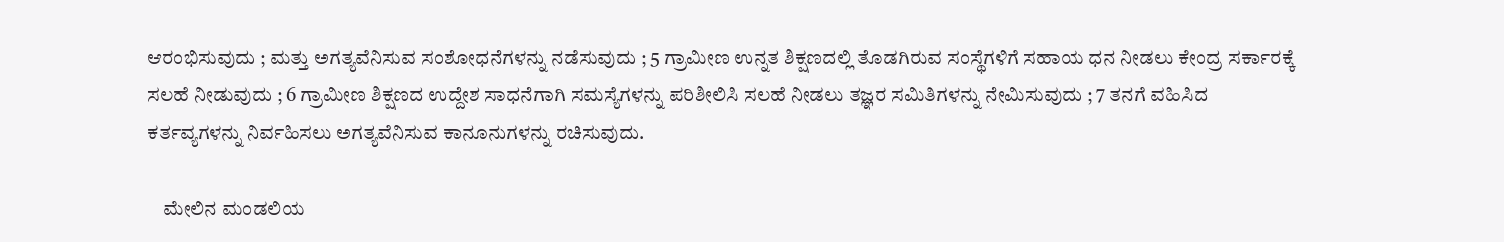ಆರಂಭಿಸುವುದು ; ಮತ್ತು ಅಗತ್ಯವೆನಿಸುವ ಸಂಶೋಧನೆಗಳನ್ನು ನಡೆಸುವುದು ; 5 ಗ್ರಾಮೀಣ ಉನ್ನತ ಶಿಕ್ಷಣದಲ್ಲಿ ತೊಡಗಿರುವ ಸಂಸ್ಥೆಗಳಿಗೆ ಸಹಾಯ ಧನ ನೀಡಲು ಕೇಂದ್ರ ಸರ್ಕಾರಕ್ಕೆ ಸಲಹೆ ನೀಡುವುದು ; 6 ಗ್ರಾಮೀಣ ಶಿಕ್ಷಣದ ಉದ್ದೇಶ ಸಾಧನೆಗಾಗಿ ಸಮಸ್ಯೆಗಳನ್ನು ಪರಿಶೀಲಿಸಿ ಸಲಹೆ ನೀಡಲು ತಜ್ಞರ ಸಮಿತಿಗಳನ್ನು ನೇಮಿಸುವುದು ; 7 ತನಗೆ ವಹಿಸಿದ ಕರ್ತವ್ಯಗಳನ್ನು ನಿರ್ವಹಿಸಲು ಅಗತ್ಯವೆನಿಸುವ ಕಾನೂನುಗಳನ್ನು ರಚಿಸುವುದು.

    ಮೇಲಿನ ಮಂಡಲಿಯ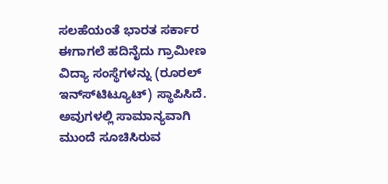ಸಲಹೆಯಂತೆ ಭಾರತ ಸರ್ಕಾರ ಈಗಾಗಲೆ ಹದಿನೈದು ಗ್ರಾಮೀಣ ವಿದ್ಯಾ ಸಂಸ್ಥೆಗಳನ್ನು (ರೂರಲ್ ಇನ್ಸ್‍ಟಿಟ್ಯೂಟ್) ಸ್ಥಾಪಿಸಿದೆ. ಅವುಗಳಲ್ಲಿ ಸಾಮಾನ್ಯವಾಗಿ ಮುಂದೆ ಸೂಚಿಸಿರುವ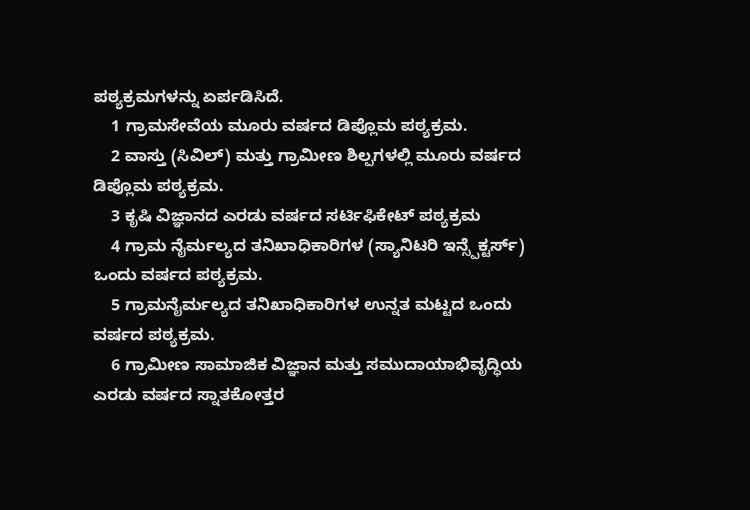ಪಠ್ಯಕ್ರಮಗಳನ್ನು ಏರ್ಪಡಿಸಿದೆ.
    1 ಗ್ರಾಮಸೇವೆಯ ಮೂರು ವರ್ಷದ ಡಿಪ್ಲೊಮ ಪಠ್ಯಕ್ರಮ.
    2 ವಾಸ್ತು (ಸಿವಿಲ್) ಮತ್ತು ಗ್ರಾಮೀಣ ಶಿಲ್ಪಗಳಲ್ಲಿ ಮೂರು ವರ್ಷದ ಡಿಪ್ಲೊಮ ಪಠ್ಯಕ್ರಮ.
    3 ಕೃಷಿ ವಿಜ್ಞಾನದ ಎರಡು ವರ್ಷದ ಸರ್ಟಿಫಿಕೇಟ್ ಪಠ್ಯಕ್ರಮ
    4 ಗ್ರಾಮ ನೈರ್ಮಲ್ಯದ ತನಿಖಾಧಿಕಾರಿಗಳ (ಸ್ಯಾನಿಟರಿ ಇನ್ಸ್ಪೆಕ್ಟರ್ಸ್) ಒಂದು ವರ್ಷದ ಪಠ್ಯಕ್ರಮ.
    5 ಗ್ರಾಮನೈರ್ಮಲ್ಯದ ತನಿಖಾಧಿಕಾರಿಗಳ ಉನ್ನತ ಮಟ್ಟದ ಒಂದು ವರ್ಷದ ಪಠ್ಯಕ್ರಮ.
    6 ಗ್ರಾಮೀಣ ಸಾಮಾಜಿಕ ವಿಜ್ಞಾನ ಮತ್ತು ಸಮುದಾಯಾಭಿವೃದ್ಧಿಯ ಎರಡು ವರ್ಷದ ಸ್ನಾತಕೋತ್ತರ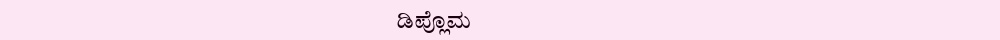ಡಿಪ್ಲೊಮ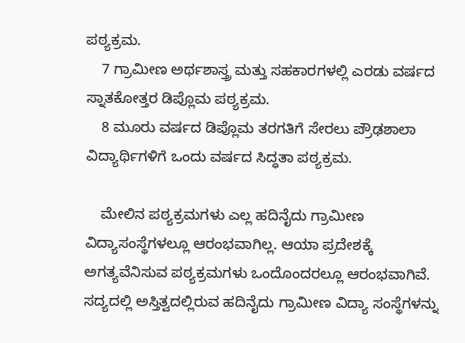ಪಠ್ಯಕ್ರಮ.
    7 ಗ್ರಾಮೀಣ ಅರ್ಥಶಾಸ್ತ್ರ ಮತ್ತು ಸಹಕಾರಗಳಲ್ಲಿ ಎರಡು ವರ್ಷದ ಸ್ನಾತಕೋತ್ತರ ಡಿಪ್ಲೊಮ ಪಠ್ಯಕ್ರಮ.
    8 ಮೂರು ವರ್ಷದ ಡಿಪ್ಲೊಮ ತರಗತಿಗೆ ಸೇರಲು ಪ್ರೌಢಶಾಲಾ ವಿದ್ಯಾರ್ಥಿಗಳಿಗೆ ಒಂದು ವರ್ಷದ ಸಿದ್ಧತಾ ಪಠ್ಯಕ್ರಮ.

    ಮೇಲಿನ ಪಠ್ಯಕ್ರಮಗಳು ಎಲ್ಲ ಹದಿನೈದು ಗ್ರಾಮೀಣ ವಿದ್ಯಾಸಂಸ್ಥೆಗಳಲ್ಲೂ ಆರಂಭವಾಗಿಲ್ಲ. ಆಯಾ ಪ್ರದೇಶಕ್ಕೆ ಅಗತ್ಯವೆನಿಸುವ ಪಠ್ಯಕ್ರಮಗಳು ಒಂದೊಂದರಲ್ಲೂ ಆರಂಭವಾಗಿವೆ. ಸದ್ಯದಲ್ಲಿ ಅಸ್ತಿತ್ವದಲ್ಲಿರುವ ಹದಿನೈದು ಗ್ರಾಮೀಣ ವಿದ್ಯಾ ಸಂಸ್ಥೆಗಳನ್ನು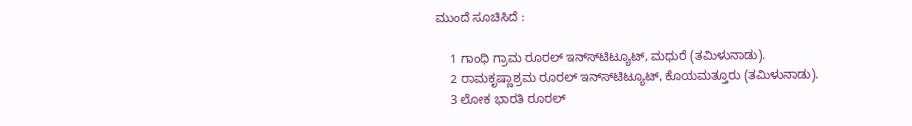ಮುಂದೆ ಸೂಚಿಸಿದೆ :

    1 ಗಾಂಧಿ ಗ್ರಾಮ ರೂರಲ್ ಇನ್ಸ್‍ಟಿಟ್ಯೂಟ್, ಮಧುರೆ (ತಮಿಳುನಾಡು).
    2 ರಾಮಕೃಷ್ಣಾಶ್ರಮ ರೂರಲ್ ಇನ್ಸ್‍ಟಿಟ್ಯೂಟ್, ಕೊಯಮತ್ತೂರು (ತಮಿಳುನಾಡು).
    3 ಲೋಕ ಭಾರತಿ ರೂರಲ್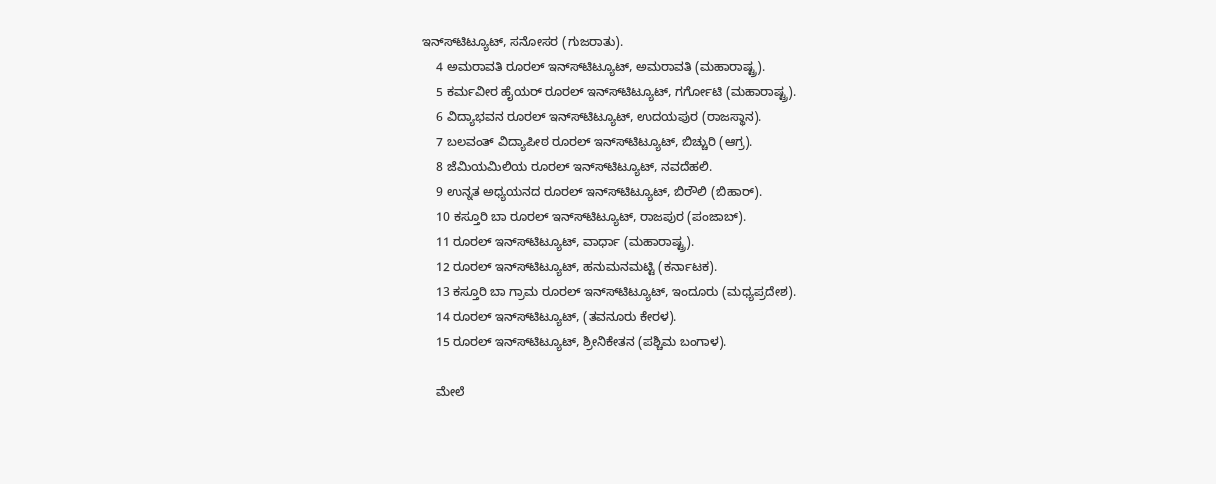ಇನ್ಸ್‍ಟಿಟ್ಯೂಟ್, ಸನೋಸರ (ಗುಜರಾತು).
    4 ಅಮರಾವತಿ ರೂರಲ್ ಇನ್ಸ್‍ಟಿಟ್ಯೂಟ್, ಅಮರಾವತಿ (ಮಹಾರಾಷ್ಟ್ರ).
    5 ಕರ್ಮವೀರ ಹೈಯರ್ ರೂರಲ್ ಇನ್ಸ್‍ಟಿಟ್ಯೂಟ್, ಗರ್ಗೋಟಿ (ಮಹಾರಾಷ್ಟ್ರ).
    6 ವಿದ್ಯಾಭವನ ರೂರಲ್ ಇನ್ಸ್‍ಟಿಟ್ಯೂಟ್, ಉದಯಪುರ (ರಾಜಸ್ಥಾನ).
    7 ಬಲವಂತ್ ವಿದ್ಯಾಪೀಠ ರೂರಲ್ ಇನ್ಸ್‍ಟಿಟ್ಯೂಟ್, ಬಿಚ್ಚುರಿ (ಆಗ್ರ).
    8 ಜೆಮಿಯಮಿಲಿಯ ರೂರಲ್ ಇನ್ಸ್‍ಟಿಟ್ಯೂಟ್, ನವದೆಹಲಿ.
    9 ಉನ್ನತ ಅಧ್ಯಯನದ ರೂರಲ್ ಇನ್ಸ್‍ಟಿಟ್ಯೂಟ್, ಬಿರೌಲಿ (ಬಿಹಾರ್).
    10 ಕಸ್ತೂರಿ ಬಾ ರೂರಲ್ ಇನ್ಸ್‍ಟಿಟ್ಯೂಟ್, ರಾಜಪುರ (ಪಂಜಾಬ್).
    11 ರೂರಲ್ ಇನ್ಸ್‍ಟಿಟ್ಯೂಟ್, ವಾರ್ಧಾ (ಮಹಾರಾಷ್ಟ್ರ).
    12 ರೂರಲ್ ಇನ್ಸ್‍ಟಿಟ್ಯೂಟ್, ಹನುಮನಮಟ್ಟಿ (ಕರ್ನಾಟಕ).
    13 ಕಸ್ತೂರಿ ಬಾ ಗ್ರಾಮ ರೂರಲ್ ಇನ್ಸ್‍ಟಿಟ್ಯೂಟ್, ಇಂದೂರು (ಮಧ್ಯಪ್ರದೇಶ).
    14 ರೂರಲ್ ಇನ್ಸ್‍ಟಿಟ್ಯೂಟ್, (ತವನೂರು ಕೇರಳ).
    15 ರೂರಲ್ ಇನ್ಸ್‍ಟಿಟ್ಯೂಟ್, ಶ್ರೀನಿಕೇತನ (ಪಶ್ಚಿಮ ಬಂಗಾಳ).

    ಮೇಲೆ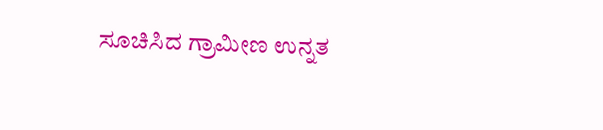ಸೂಚಿಸಿದ ಗ್ರಾಮೀಣ ಉನ್ನತ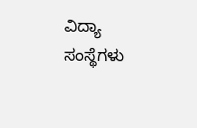ವಿದ್ಯಾ ಸಂಸ್ಥೆಗಳು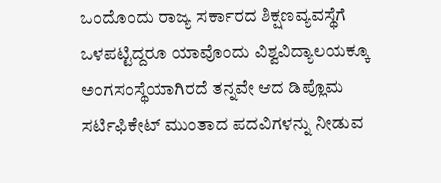ಒಂದೊಂದು ರಾಜ್ಯ ಸರ್ಕಾರದ ಶಿಕ್ಷಣವ್ಯವಸ್ಥೆಗೆ ಒಳಪಟ್ಟಿದ್ದರೂ ಯಾವೊಂದು ವಿಶ್ವವಿದ್ಯಾಲಯಕ್ಕೂ ಅಂಗಸಂಸ್ಥೆಯಾಗಿರದೆ ತನ್ನವೇ ಆದ ಡಿಪ್ಲೊಮ ಸರ್ಟಿಫಿಕೇಟ್ ಮುಂತಾದ ಪದವಿಗಳನ್ನು ನೀಡುವ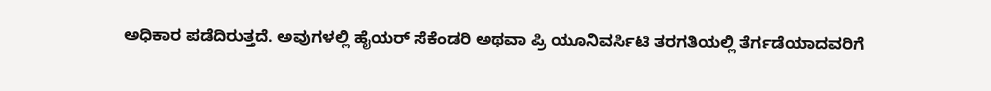ಅಧಿಕಾರ ಪಡೆದಿರುತ್ತದೆ. ಅವುಗಳಲ್ಲಿ ಹೈಯರ್ ಸೆಕೆಂಡರಿ ಅಥವಾ ಪ್ರಿ ಯೂನಿವರ್ಸಿಟಿ ತರಗತಿಯಲ್ಲಿ ತೆರ್ಗಡೆಯಾದವರಿಗೆ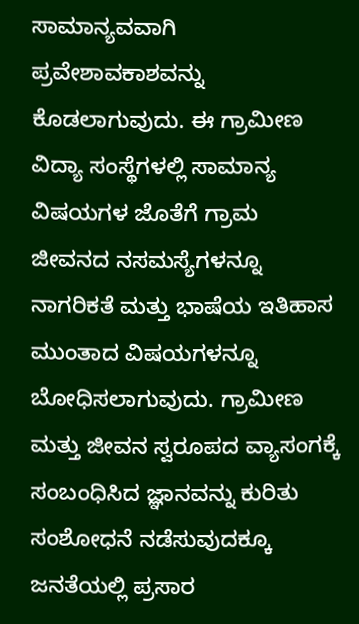ಸಾಮಾನ್ಯವವಾಗಿ ಪ್ರವೇಶಾವಕಾಶವನ್ನು ಕೊಡಲಾಗುವುದು. ಈ ಗ್ರಾಮೀಣ ವಿದ್ಯಾ ಸಂಸ್ಥೆಗಳಲ್ಲಿ ಸಾಮಾನ್ಯ ವಿಷಯಗಳ ಜೊತೆಗೆ ಗ್ರಾಮ ಜೀವನದ ನಸಮಸ್ಯೆಗಳನ್ನೂ ನಾಗರಿಕತೆ ಮತ್ತು ಭಾಷೆಯ ಇತಿಹಾಸ ಮುಂತಾದ ವಿಷಯಗಳನ್ನೂ ಬೋಧಿಸಲಾಗುವುದು. ಗ್ರಾಮೀಣ ಮತ್ತು ಜೀವನ ಸ್ವರೂಪದ ವ್ಯಾಸಂಗಕ್ಕೆ ಸಂಬಂಧಿಸಿದ ಜ್ಞಾನವನ್ನು ಕುರಿತು ಸಂಶೋಧನೆ ನಡೆಸುವುದಕ್ಕೂ ಜನತೆಯಲ್ಲಿ ಪ್ರಸಾರ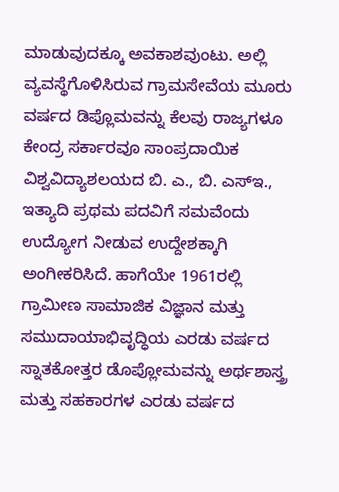ಮಾಡುವುದಕ್ಕೂ ಅವಕಾಶವುಂಟು. ಅಲ್ಲಿ ವ್ಯವಸ್ಥೆಗೊಳಿಸಿರುವ ಗ್ರಾಮಸೇವೆಯ ಮೂರು ವರ್ಷದ ಡಿಪ್ಲೊಮವನ್ನು ಕೆಲವು ರಾಜ್ಯಗಳೂ ಕೇಂದ್ರ ಸರ್ಕಾರವೂ ಸಾಂಪ್ರದಾಯಿಕ ವಿಶ್ವವಿದ್ಯಾಶಲಯದ ಬಿ. ಎ., ಬಿ. ಎಸ್‍ಇ., ಇತ್ಯಾದಿ ಪ್ರಥಮ ಪದವಿಗೆ ಸಮವೆಂದು ಉದ್ಯೋಗ ನೀಡುವ ಉದ್ದೇಶಕ್ಕಾಗಿ ಅಂಗೀಕರಿಸಿದೆ. ಹಾಗೆಯೇ 1961ರಲ್ಲಿ ಗ್ರಾಮೀಣ ಸಾಮಾಜಿಕ ವಿಜ್ಞಾನ ಮತ್ತು ಸಮುದಾಯಾಭಿವೃದ್ಧಿಯ ಎರಡು ವರ್ಷದ ಸ್ನಾತಕೋತ್ತರ ಡೊಪ್ಲೋಮವನ್ನು ಅರ್ಥಶಾಸ್ತ್ರ ಮತ್ತು ಸಹಕಾರಗಳ ಎರಡು ವರ್ಷದ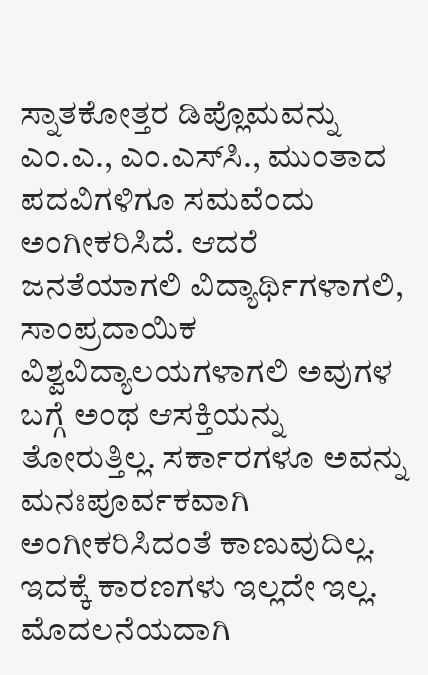ಸ್ನಾತಕೋತ್ತರ ಡಿಪ್ಲೊಮವನ್ನು ಎಂ.ಎ., ಎಂ.ಎಸ್‍ಸಿ., ಮುಂತಾದ ಪದವಿಗಳಿಗೂ ಸಮವೆಂದು ಅಂಗೀಕರಿಸಿದೆ. ಆದರೆ ಜನತೆಯಾಗಲಿ ವಿದ್ಯಾರ್ಥಿಗಳಾಗಲಿ, ಸಾಂಪ್ರದಾಯಿಕ ವಿಶ್ವವಿದ್ಯಾಲಯಗಳಾಗಲಿ ಅವುಗಳ ಬಗ್ಗೆ ಅಂಥ ಆಸಕ್ತಿಯನ್ನು ತೋರುತ್ತಿಲ್ಲ. ಸರ್ಕಾರಗಳೂ ಅವನ್ನು ಮನಃಪೂರ್ವಕವಾಗಿ ಅಂಗೀಕರಿಸಿದಂತೆ ಕಾಣುವುದಿಲ್ಲ. ಇದಕ್ಕೆ ಕಾರಣಗಳು ಇಲ್ಲದೇ ಇಲ್ಲ. ಮೊದಲನೆಯದಾಗಿ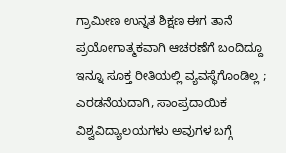ಗ್ರಾಮೀಣ ಉನ್ನತ ಶಿಕ್ಷಣ ಈಗ ತಾನೆ ಪ್ರಯೋಗಾತ್ಮಕವಾಗಿ ಆಚರಣೆಗೆ ಬಂದಿದ್ದೂ ಇನ್ನೂ ಸೂಕ್ತ ರೀತಿಯಲ್ಲಿ ವ್ಯವಸ್ಥೆಗೊಂಡಿಲ್ಲ ; ಎರಡನೆಯದಾಗಿ, ಸಾಂಪ್ರದಾಯಿಕ ವಿಶ್ವವಿದ್ಯಾಲಯಗಳು ಅವುಗಳ ಬಗ್ಗೆ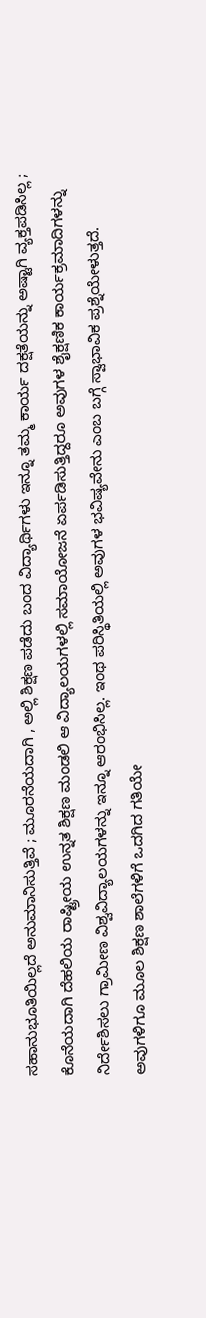ಸಹಾನುಭೂತಿಯಿಲ್ಲದೆ ಅನುಮಾನಿಸುತ್ತಿವೆ ; ಮೂರನೆಯದಾಗಿ , ಅಲ್ಲಿ ಶಿಕ್ಷಣ ಪಡೆದು ಬಂದ ವಿದ್ಯಾರ್ಥಿಗಳು ಇನ್ನೂ ತಮ್ಮ ಕಾರ್ಯ ದಕ್ಷತೆಯನ್ನು ಅಷ್ಟಾಗಿ ವ್ಯಕ್ತಪಡಿಸಿಲ್ಲ ; ಕೊನೆಯದಾಗಿ ದೆಹಲಿಯ ರಾಷ್ಟ್ರೀಯ ಉನ್ನತ ಶಿಕ್ಷಣ ಮಂಡಲಿ ಆ ವಿದ್ಯಾಲಯಗಳಲ್ಲಿ ಸಮಾಯೋಜನೆ ಏರ್ಪಡಿಸುತ್ತಿದ್ದರೂ ಅವುಗಳ ಶೈಕ್ಷಣಿಕ ಕಾರ್ಯಕ್ರಮಾದಿಗಳನ್ನು ನಿರ್ದೇಶಿಸಲು ಗ್ರಾಮೀಣ ವಿಶ್ವವಿದ್ಯಾಲಯಗಳನ್ನು ಇನ್ನೂ ಆರಂಭಿಸಿಲ್ಲ. ಇಂಥ ಪರಿಸ್ಥಿತಿಯಲ್ಲಿ ಅವುಗಳ ಭವಿಷ್ಯವೇನು ಎಂಬ ಬಗ್ಗೆ ಸ್ವಾಭಾವಿಕ ಪ್ರಶ್ನೆಯೇಳುತ್ತದೆ. ಅವುಗಳಿಗೂ ಮೂಲ ಶಿಕ್ಷಣ ಶಾಲೆಗಳಿಗೆ ಒದಗಿದ ಗತಿಯೇ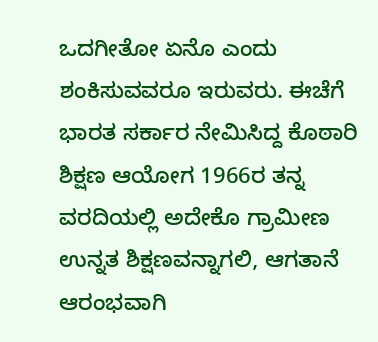ಒದಗೀತೋ ಏನೊ ಎಂದು ಶಂಕಿಸುವವರೂ ಇರುವರು. ಈಚೆಗೆ ಭಾರತ ಸರ್ಕಾರ ನೇಮಿಸಿದ್ದ ಕೊಠಾರಿ ಶಿಕ್ಷಣ ಆಯೋಗ 1966ರ ತನ್ನ ವರದಿಯಲ್ಲಿ ಅದೇಕೊ ಗ್ರಾಮೀಣ ಉನ್ನತ ಶಿಕ್ಷಣವನ್ನಾಗಲಿ, ಆಗತಾನೆ ಆರಂಭವಾಗಿ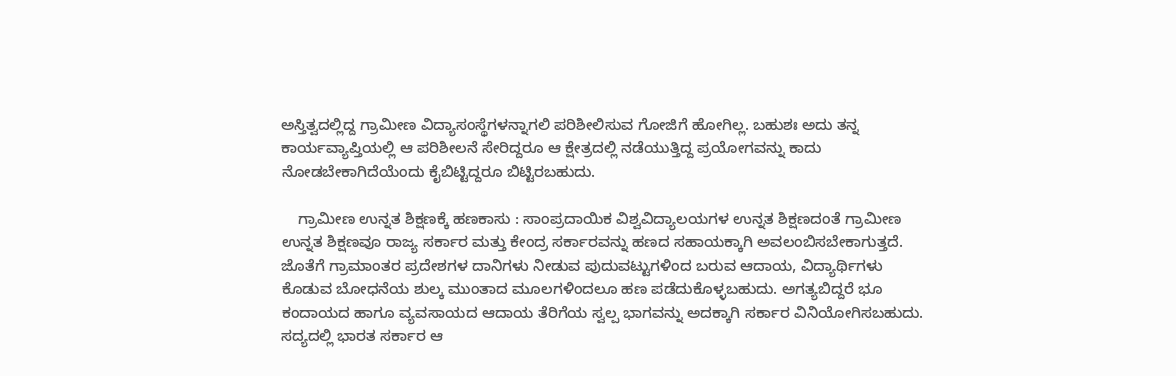ಅಸ್ತಿತ್ವದಲ್ಲಿದ್ದ ಗ್ರಾಮೀಣ ವಿದ್ಯಾಸಂಸ್ಥೆಗಳನ್ನಾಗಲಿ ಪರಿಶೀಲಿಸುವ ಗೋಜಿಗೆ ಹೋಗಿಲ್ಲ. ಬಹುಶಃ ಅದು ತನ್ನ ಕಾರ್ಯವ್ಯಾಪ್ತಿಯಲ್ಲಿ ಆ ಪರಿಶೀಲನೆ ಸೇರಿದ್ದರೂ ಆ ಕ್ಷೇತ್ರದಲ್ಲಿ ನಡೆಯುತ್ತಿದ್ದ ಪ್ರಯೋಗವನ್ನು ಕಾದು ನೋಡಬೇಕಾಗಿದೆಯೆಂದು ಕೈಬಿಟ್ಟಿದ್ದರೂ ಬಿಟ್ಟಿರಬಹುದು.

    ಗ್ರಾಮೀಣ ಉನ್ನತ ಶಿಕ್ಷಣಕ್ಕೆ ಹಣಕಾಸು : ಸಾಂಪ್ರದಾಯಿಕ ವಿಶ್ವವಿದ್ಯಾಲಯಗಳ ಉನ್ನತ ಶಿಕ್ಷಣದಂತೆ ಗ್ರಾಮೀಣ ಉನ್ನತ ಶಿಕ್ಷಣವೂ ರಾಜ್ಯ ಸರ್ಕಾರ ಮತ್ತು ಕೇಂದ್ರ ಸರ್ಕಾರವನ್ನು ಹಣದ ಸಹಾಯಕ್ಕಾಗಿ ಅವಲಂಬಿಸಬೇಕಾಗುತ್ತದೆ. ಜೊತೆಗೆ ಗ್ರಾಮಾಂತರ ಪ್ರದೇಶಗಳ ದಾನಿಗಳು ನೀಡುವ ಪುದುವಟ್ಟುಗಳಿಂದ ಬರುವ ಆದಾಯ, ವಿದ್ಯಾರ್ಥಿಗಳು ಕೊಡುವ ಬೋಧನೆಯ ಶುಲ್ಕ ಮುಂತಾದ ಮೂಲಗಳಿಂದಲೂ ಹಣ ಪಡೆದುಕೊಳ್ಳಬಹುದು. ಅಗತ್ಯಬಿದ್ದರೆ ಭೂ ಕಂದಾಯದ ಹಾಗೂ ವ್ಯವಸಾಯದ ಆದಾಯ ತೆರಿಗೆಯ ಸ್ವಲ್ಪ ಭಾಗವನ್ನು ಅದಕ್ಕಾಗಿ ಸರ್ಕಾರ ವಿನಿಯೋಗಿಸಬಹುದು. ಸದ್ಯದಲ್ಲಿ ಭಾರತ ಸರ್ಕಾರ ಆ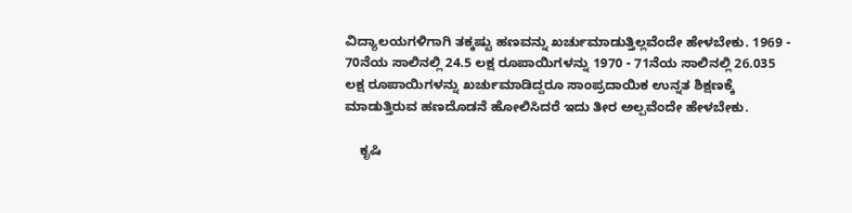ವಿದ್ಯಾಲಯಗಳಿಗಾಗಿ ತಕ್ಕಷ್ಟು ಹಣವನ್ನು ಖರ್ಚುಮಾಡುತ್ತಿಲ್ಲವೆಂದೇ ಹೇಳಬೇಕು. 1969 - 70ನೆಯ ಸಾಲಿನಲ್ಲಿ 24.5 ಲಕ್ಷ ರೂಪಾಯಿಗಳನ್ನು 1970 - 71ನೆಯ ಸಾಲಿನಲ್ಲಿ 26.035 ಲಕ್ಷ ರೂಪಾಯಿಗಳನ್ನು ಖರ್ಚುಮಾಡಿದ್ದರೂ ಸಾಂಪ್ರದಾಯಿಕ ಉನ್ನತ ಶಿಕ್ಷಣಕ್ಕೆ ಮಾಡುತ್ತಿರುವ ಹಣದೊಡನೆ ಹೋಲಿಸಿದರೆ ಇದು ತೀರ ಅಲ್ಪವೆಂದೇ ಹೇಳಬೇಕು.

    ಕೃಷಿ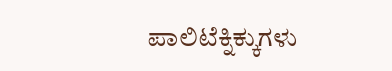ಪಾಲಿಟೆಕ್ನಿಕ್ಕುಗಳು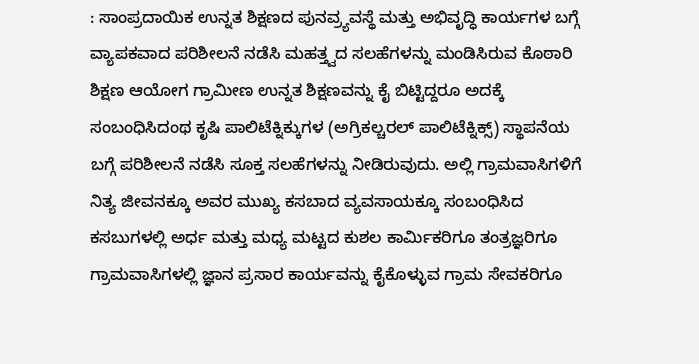: ಸಾಂಪ್ರದಾಯಿಕ ಉನ್ನತ ಶಿಕ್ಷಣದ ಪುನವ್ರ್ಯವಸ್ಥೆ ಮತ್ತು ಅಭಿವೃದ್ಧಿ ಕಾರ್ಯಗಳ ಬಗ್ಗೆ ವ್ಯಾಪಕವಾದ ಪರಿಶೀಲನೆ ನಡೆಸಿ ಮಹತ್ತ್ವದ ಸಲಹೆಗಳನ್ನು ಮಂಡಿಸಿರುವ ಕೊಠಾರಿ ಶಿಕ್ಷಣ ಆಯೋಗ ಗ್ರಾಮೀಣ ಉನ್ನತ ಶಿಕ್ಷಣವನ್ನು ಕೈ ಬಿಟ್ಟಿದ್ದರೂ ಅದಕ್ಕೆ ಸಂಬಂಧಿಸಿದಂಥ ಕೃಷಿ ಪಾಲಿಟೆಕ್ನಿಕ್ಕುಗಳ (ಅಗ್ರಿಕಲ್ಚರಲ್ ಪಾಲಿಟೆಕ್ನಿಕ್ಸ್) ಸ್ಥಾಪನೆಯ ಬಗ್ಗೆ ಪರಿಶೀಲನೆ ನಡೆಸಿ ಸೂಕ್ತ ಸಲಹೆಗಳನ್ನು ನೀಡಿರುವುದು. ಅಲ್ಲಿ ಗ್ರಾಮವಾಸಿಗಳಿಗೆ ನಿತ್ಯ ಜೀವನಕ್ಕೂ ಅವರ ಮುಖ್ಯ ಕಸಬಾದ ವ್ಯವಸಾಯಕ್ಕೂ ಸಂಬಂಧಿಸಿದ ಕಸಬುಗಳಲ್ಲಿ ಅರ್ಧ ಮತ್ತು ಮಧ್ಯ ಮಟ್ಟದ ಕುಶಲ ಕಾರ್ಮಿಕರಿಗೂ ತಂತ್ರಜ್ಞರಿಗೂ ಗ್ರಾಮವಾಸಿಗಳಲ್ಲಿ ಜ್ಞಾನ ಪ್ರಸಾರ ಕಾರ್ಯವನ್ನು ಕೈಕೊಳ್ಳುವ ಗ್ರಾಮ ಸೇವಕರಿಗೂ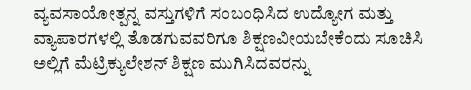ವ್ಯವಸಾಯೋತ್ಪನ್ನ ವಸ್ತುಗಳಿಗೆ ಸಂಬಂಧಿಸಿದ ಉದ್ಯೋಗ ಮತ್ತು ವ್ಯಾಪಾರಗಳಲ್ಲಿ ತೊಡಗುವವರಿಗೂ ಶಿಕ್ಷಣವೀಯಬೇಕೆಂದು ಸೂಚಿಸಿ ಅಲ್ಲಿಗೆ ಮೆಟ್ರಿಕ್ಯುಲೇಶನ್ ಶಿಕ್ಷಣ ಮುಗಿಸಿದವರನ್ನು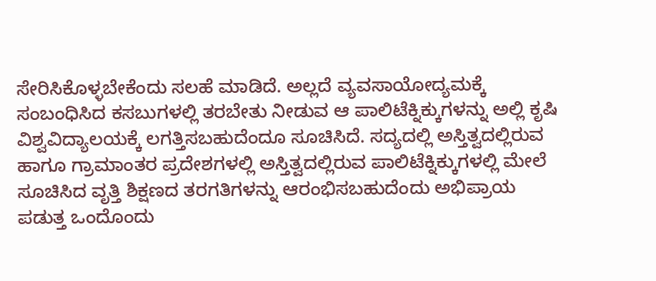ಸೇರಿಸಿಕೊಳ್ಳಬೇಕೆಂದು ಸಲಹೆ ಮಾಡಿದೆ. ಅಲ್ಲದೆ ವ್ಯವಸಾಯೋದ್ಯಮಕ್ಕೆ ಸಂಬಂಧಿಸಿದ ಕಸಬುಗಳಲ್ಲಿ ತರಬೇತು ನೀಡುವ ಆ ಪಾಲಿಟೆಕ್ನಿಕ್ಕುಗಳನ್ನು ಅಲ್ಲಿ ಕೃಷಿ ವಿಶ್ವವಿದ್ಯಾಲಯಕ್ಕೆ ಲಗತ್ತಿಸಬಹುದೆಂದೂ ಸೂಚಿಸಿದೆ. ಸದ್ಯದಲ್ಲಿ ಅಸ್ತಿತ್ವದಲ್ಲಿರುವ ಹಾಗೂ ಗ್ರಾಮಾಂತರ ಪ್ರದೇಶಗಳಲ್ಲಿ ಅಸ್ತಿತ್ವದಲ್ಲಿರುವ ಪಾಲಿಟೆಕ್ನಿಕ್ಕುಗಳಲ್ಲಿ ಮೇಲೆ ಸೂಚಿಸಿದ ವೃತ್ತಿ ಶಿಕ್ಷಣದ ತರಗತಿಗಳನ್ನು ಆರಂಭಿಸಬಹುದೆಂದು ಅಭಿಪ್ರಾಯ ಪಡುತ್ತ ಒಂದೊಂದು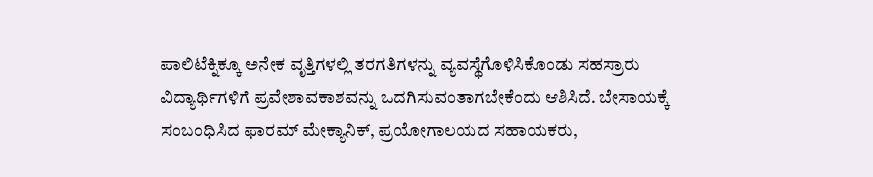ಪಾಲಿಟೆಕ್ನಿಕ್ಕೂ ಅನೇಕ ವೃತ್ತಿಗಳಲ್ಲಿ ತರಗತಿಗಳನ್ನು ವ್ಯವಸ್ಥೆಗೊಳಿಸಿಕೊಂಡು ಸಹಸ್ರಾರು ವಿದ್ಯಾರ್ಥಿಗಳಿಗೆ ಪ್ರವೇಶಾವಕಾಶವನ್ನು ಒದಗಿಸುವಂತಾಗಬೇಕೆಂದು ಆಶಿಸಿದೆ. ಬೇಸಾಯಕ್ಕೆ ಸಂಬಂಧಿಸಿದ ಫಾರಮ್ ಮೇಕ್ಯಾನಿಕ್, ಪ್ರಯೋಗಾಲಯದ ಸಹಾಯಕರು,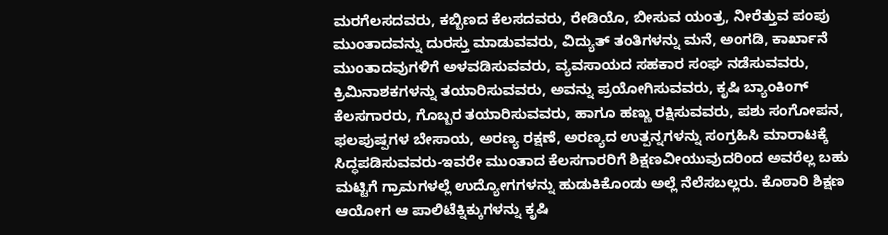ಮರಗೆಲಸದವರು, ಕಬ್ಬಿಣದ ಕೆಲಸದವರು, ರೇಡಿಯೊ, ಬೀಸುವ ಯಂತ್ರ, ನೀರೆತ್ತುವ ಪಂಪು ಮುಂತಾದವನ್ನು ದುರಸ್ತು ಮಾಡುವವರು, ವಿದ್ಯುತ್ ತಂತಿಗಳನ್ನು ಮನೆ, ಅಂಗಡಿ, ಕಾರ್ಖಾನೆ ಮುಂತಾದವುಗಳಿಗೆ ಅಳವಡಿಸುವವರು, ವ್ಯವಸಾಯದ ಸಹಕಾರ ಸಂಘ ನಡೆಸುವವರು, ಕ್ರಿಮಿನಾಶಕಗಳನ್ನು ತಯಾರಿಸುವವರು, ಅವನ್ನು ಪ್ರಯೋಗಿಸುವವರು, ಕೃಷಿ ಬ್ಯಾಂಕಿಂಗ್ ಕೆಲಸಗಾರರು, ಗೊಬ್ಬರ ತಯಾರಿಸುವವರು, ಹಾಗೂ ಹಣ್ಣು ರಕ್ಷಿಸುವವರು, ಪಶು ಸಂಗೋಪನ, ಫಲಪುಷ್ಪಗಳ ಬೇಸಾಯ, ಅರಣ್ಯ ರಕ್ಷಣೆ, ಅರಣ್ಯದ ಉತ್ಪನ್ನಗಳನ್ನು ಸಂಗ್ರಹಿಸಿ ಮಾರಾಟಕ್ಕೆ ಸಿದ್ಧಪಡಿಸುವವರು-ಇವರೇ ಮುಂತಾದ ಕೆಲಸಗಾರರಿಗೆ ಶಿಕ್ಷಣವೀಯುವುದರಿಂದ ಅವರೆಲ್ಲ ಬಹು ಮಟ್ಟಿಗೆ ಗ್ರಾಮಗಳಲ್ಲೆ ಉದ್ಯೋಗಗಳನ್ನು ಹುಡುಕಿಕೊಂಡು ಅಲ್ಲೆ ನೆಲೆಸಬಲ್ಲರು. ಕೊಠಾರಿ ಶಿಕ್ಷಣ ಆಯೋಗ ಆ ಪಾಲಿಟೆಕ್ನಿಕ್ಕುಗಳನ್ನು ಕೃಷಿ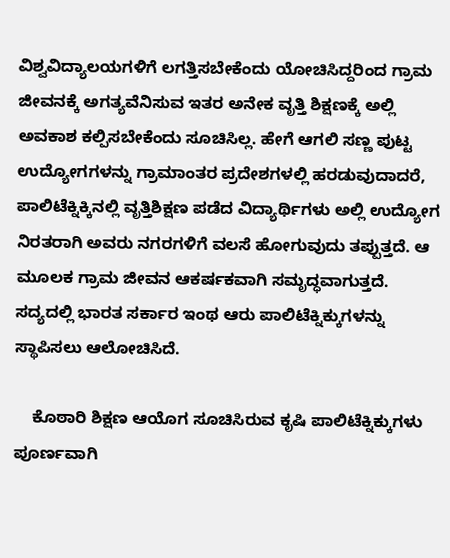ವಿಶ್ವವಿದ್ಯಾಲಯಗಳಿಗೆ ಲಗತ್ತಿಸಬೇಕೆಂದು ಯೋಚಿಸಿದ್ದರಿಂದ ಗ್ರಾಮ ಜೀವನಕ್ಕೆ ಅಗತ್ಯವೆನಿಸುವ ಇತರ ಅನೇಕ ವೃತ್ತಿ ಶಿಕ್ಷಣಕ್ಕೆ ಅಲ್ಲಿ ಅವಕಾಶ ಕಲ್ಪಿಸಬೇಕೆಂದು ಸೂಚಿಸಿಲ್ಲ. ಹೇಗೆ ಆಗಲಿ ಸಣ್ಣ ಪುಟ್ಟ ಉದ್ಯೋಗಗಳನ್ನು ಗ್ರಾಮಾಂತರ ಪ್ರದೇಶಗಳಲ್ಲಿ ಹರಡುವುದಾದರೆ, ಪಾಲಿಟೆಕ್ನಿಕ್ಕಿನಲ್ಲಿ ವೃತ್ತಿಶಿಕ್ಷಣ ಪಡೆದ ವಿದ್ಯಾರ್ಥಿಗಳು ಅಲ್ಲಿ ಉದ್ಯೋಗ ನಿರತರಾಗಿ ಅವರು ನಗರಗಳಿಗೆ ವಲಸೆ ಹೋಗುವುದು ತಪ್ಪುತ್ತದೆ. ಆ ಮೂಲಕ ಗ್ರಾಮ ಜೀವನ ಆಕರ್ಷಕವಾಗಿ ಸಮೃದ್ಧವಾಗುತ್ತದೆ. ಸದ್ಯದಲ್ಲಿ ಭಾರತ ಸರ್ಕಾರ ಇಂಥ ಆರು ಪಾಲಿಟೆಕ್ನಿಕ್ಕುಗಳನ್ನು ಸ್ಥಾಪಿಸಲು ಆಲೋಚಿಸಿದೆ.

    ಕೊಠಾರಿ ಶಿಕ್ಷಣ ಆಯೊಗ ಸೂಚಿಸಿರುವ ಕೃಷಿ ಪಾಲಿಟೆಕ್ನಿಕ್ಕುಗಳು ಪೂರ್ಣವಾಗಿ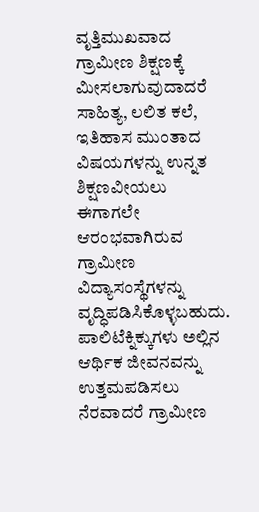ವೃತ್ತಿಮುಖವಾದ ಗ್ರಾಮೀಣ ಶಿಕ್ಷಣಕ್ಕೆ ಮೀಸಲಾಗುವುದಾದರೆ ಸಾಹಿತ್ಯ, ಲಲಿತ ಕಲೆ, ಇತಿಹಾಸ ಮುಂತಾದ ವಿಷಯಗಳನ್ನು ಉನ್ನತ ಶಿಕ್ಷಣವೀಯಲು ಈಗಾಗಲೇ ಆರಂಭವಾಗಿರುವ ಗ್ರಾಮೀಣ ವಿದ್ಯಾಸಂಸ್ಥೆಗಳನ್ನು ವೃದ್ಧಿಪಡಿಸಿಕೊಳ್ಳಬಹುದು. ಪಾಲಿಟೆಕ್ನಿಕ್ಕುಗಳು ಅಲ್ಲಿನ ಆರ್ಥಿಕ ಜೀವನವನ್ನು ಉತ್ತಮಪಡಿಸಲು ನೆರವಾದರೆ ಗ್ರಾಮೀಣ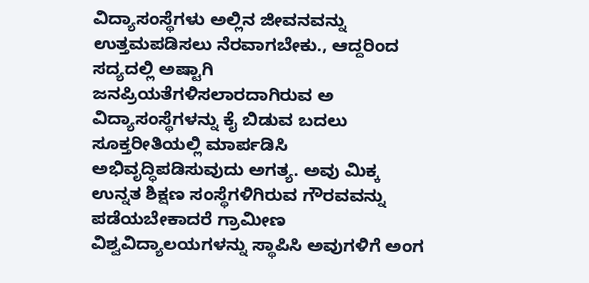ವಿದ್ಯಾಸಂಸ್ಥೆಗಳು ಅಲ್ಲಿನ ಜೀವನವನ್ನು ಉತ್ತಮಪಡಿಸಲು ನೆರವಾಗಬೇಕು., ಆದ್ದರಿಂದ ಸದ್ಯದಲ್ಲಿ ಅಷ್ಟಾಗಿ ಜನಪ್ರಿಯತೆಗಳಿಸಲಾರದಾಗಿರುವ ಅ ವಿದ್ಯಾಸಂಸ್ಥೆಗಳನ್ನು ಕೈ ಬಿಡುವ ಬದಲು ಸೂಕ್ತರೀತಿಯಲ್ಲಿ ಮಾರ್ಪಡಿಸಿ ಅಭಿವೃದ್ಧಿಪಡಿಸುವುದು ಅಗತ್ಯ. ಅವು ಮಿಕ್ಕ ಉನ್ನತ ಶಿಕ್ಷಣ ಸಂಸ್ಥೆಗಳಿಗಿರುವ ಗೌರವವನ್ನು ಪಡೆಯಬೇಕಾದರೆ ಗ್ರಾಮೀಣ ವಿಶ್ವವಿದ್ಯಾಲಯಗಳನ್ನು ಸ್ಥಾಪಿಸಿ ಅವುಗಳಿಗೆ ಅಂಗ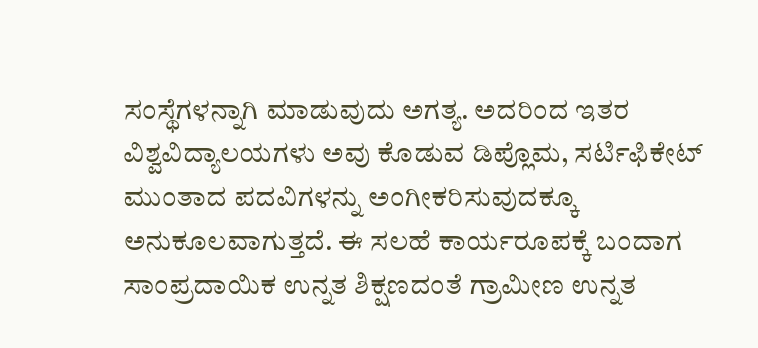ಸಂಸ್ಥೆಗಳನ್ನಾಗಿ ಮಾಡುವುದು ಅಗತ್ಯ. ಅದರಿಂದ ಇತರ ವಿಶ್ವವಿದ್ಯಾಲಯಗಳು ಅವು ಕೊಡುವ ಡಿಪ್ಲೊಮ, ಸರ್ಟಿಫಿಕೇಟ್ ಮುಂತಾದ ಪದವಿಗಳನ್ನು ಅಂಗೀಕರಿಸುವುದಕ್ಕೂ ಅನುಕೂಲವಾಗುತ್ತದೆ. ಈ ಸಲಹೆ ಕಾರ್ಯರೂಪಕ್ಕೆ ಬಂದಾಗ ಸಾಂಪ್ರದಾಯಿಕ ಉನ್ನತ ಶಿಕ್ಷಣದಂತೆ ಗ್ರಾಮೀಣ ಉನ್ನತ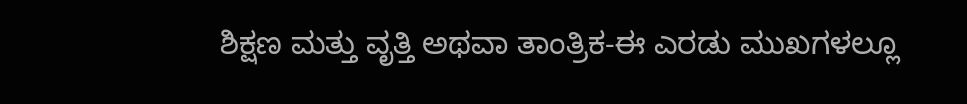ಶಿಕ್ಷಣ ಮತ್ತು ವೃತ್ತಿ ಅಥವಾ ತಾಂತ್ರಿಕ-ಈ ಎರಡು ಮುಖಗಳಲ್ಲೂ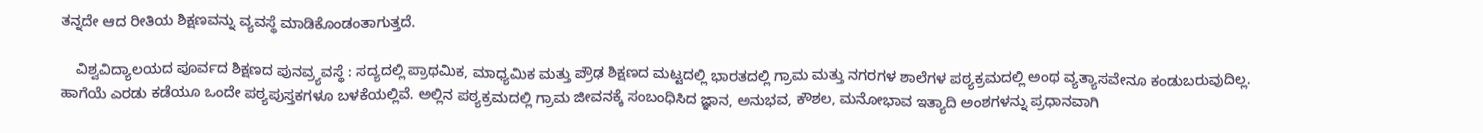ತನ್ನದೇ ಆದ ರೀತಿಯ ಶಿಕ್ಷಣವನ್ನು ವ್ಯವಸ್ಥೆ ಮಾಡಿಕೊಂಡಂತಾಗುತ್ತದೆ.

    ವಿಶ್ವವಿದ್ಯಾಲಯದ ಪೂರ್ವದ ಶಿಕ್ಷಣದ ಪುನವ್ರ್ಯವಸ್ಥೆ : ಸದ್ಯದಲ್ಲಿ ಪ್ರಾಥಮಿಕ, ಮಾಧ್ಯಮಿಕ ಮತ್ತು ಪ್ರೌಢ ಶಿಕ್ಷಣದ ಮಟ್ಟದಲ್ಲಿ ಭಾರತದಲ್ಲಿ ಗ್ರಾಮ ಮತ್ತು ನಗರಗಳ ಶಾಲೆಗಳ ಪಠ್ಯಕ್ರಮದಲ್ಲಿ ಅಂಥ ವ್ಯತ್ಯಾಸವೇನೂ ಕಂಡುಬರುವುದಿಲ್ಲ. ಹಾಗೆಯೆ ಎರಡು ಕಡೆಯೂ ಒಂದೇ ಪಠ್ಯಪುಸ್ತಕಗಳೂ ಬಳಕೆಯಲ್ಲಿವೆ. ಅಲ್ಲಿನ ಪಠ್ಯಕ್ರಮದಲ್ಲಿ ಗ್ರಾಮ ಜೀವನಕ್ಕೆ ಸಂಬಂಧಿಸಿದ ಜ್ಞಾನ, ಅನುಭವ, ಕೌಶಲ, ಮನೋಭಾವ ಇತ್ಯಾದಿ ಅಂಶಗಳನ್ನು ಪ್ರಧಾನವಾಗಿ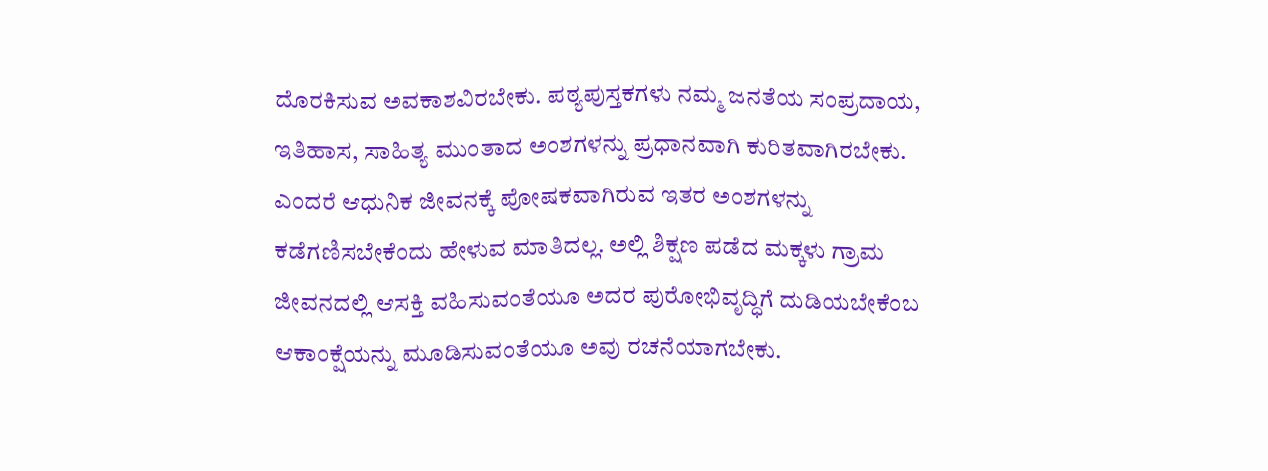ದೊರಕಿಸುವ ಅವಕಾಶವಿರಬೇಕು. ಪಠ್ಯಪುಸ್ತಕಗಳು ನಮ್ಮ ಜನತೆಯ ಸಂಪ್ರದಾಯ, ಇತಿಹಾಸ, ಸಾಹಿತ್ಯ ಮುಂತಾದ ಅಂಶಗಳನ್ನು ಪ್ರಧಾನವಾಗಿ ಕುರಿತವಾಗಿರಬೇಕು. ಎಂದರೆ ಆಧುನಿಕ ಜೀವನಕ್ಕೆ ಪೋಷಕವಾಗಿರುವ ಇತರ ಅಂಶಗಳನ್ನು ಕಡೆಗಣಿಸಬೇಕೆಂದು ಹೇಳುವ ಮಾತಿದಲ್ಲ. ಅಲ್ಲಿ ಶಿಕ್ಷಣ ಪಡೆದ ಮಕ್ಕಳು ಗ್ರಾಮ ಜೀವನದಲ್ಲಿ ಆಸಕ್ತಿ ವಹಿಸುವಂತೆಯೂ ಅದರ ಪುರೋಭಿವೃದ್ಧಿಗೆ ದುಡಿಯಬೇಕೆಂಬ ಆಕಾಂಕ್ಷೆಯನ್ನು ಮೂಡಿಸುವಂತೆಯೂ ಅವು ರಚನೆಯಾಗಬೇಕು.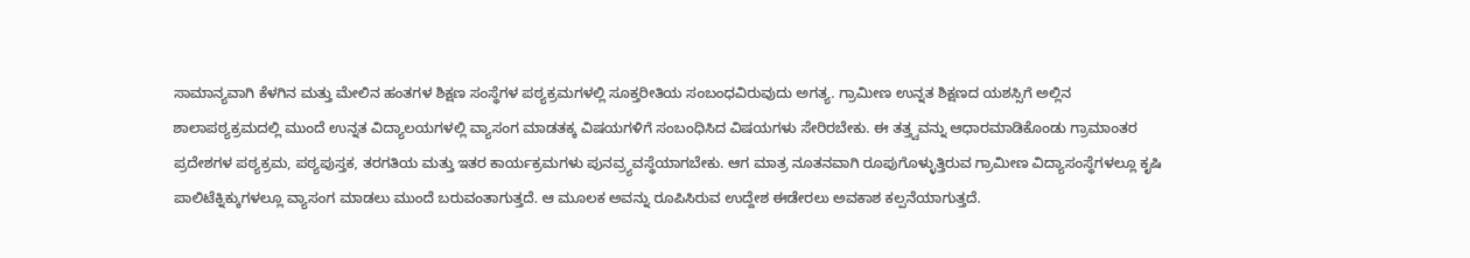ಸಾಮಾನ್ಯವಾಗಿ ಕೆಳಗಿನ ಮತ್ತು ಮೇಲಿನ ಹಂತಗಳ ಶಿಕ್ಷಣ ಸಂಸ್ಥೆಗಳ ಪಠ್ಯಕ್ರಮಗಳಲ್ಲಿ ಸೂಕ್ತರೀತಿಯ ಸಂಬಂಧವಿರುವುದು ಅಗತ್ಯ. ಗ್ರಾಮೀಣ ಉನ್ನತ ಶಿಕ್ಷಣದ ಯಶಸ್ಸಿಗೆ ಅಲ್ಲಿನ ಶಾಲಾಪಠ್ಯಕ್ರಮದಲ್ಲಿ ಮುಂದೆ ಉನ್ನತ ವಿದ್ಯಾಲಯಗಳಲ್ಲಿ ವ್ಯಾಸಂಗ ಮಾಡತಕ್ಕ ವಿಷಯಗಳಿಗೆ ಸಂಬಂಧಿಸಿದ ವಿಷಯಗಳು ಸೇರಿರಬೇಕು. ಈ ತತ್ತ್ವವನ್ನು ಆಧಾರಮಾಡಿಕೊಂಡು ಗ್ರಾಮಾಂತರ ಪ್ರದೇಶಗಳ ಪಠ್ಯಕ್ರಮ, ಪಠ್ಯಪುಸ್ತಕ, ತರಗತಿಯ ಮತ್ತು ಇತರ ಕಾರ್ಯಕ್ರಮಗಳು ಪುನವ್ರ್ಯವಸ್ಥೆಯಾಗಬೇಕು. ಆಗ ಮಾತ್ರ ನೂತನವಾಗಿ ರೂಪುಗೊಳ್ಳುತ್ತಿರುವ ಗ್ರಾಮೀಣ ವಿದ್ಯಾಸಂಸ್ಥೆಗಳಲ್ಲೂ ಕೃಷಿ ಪಾಲಿಟೆಕ್ನಿಕ್ಕುಗಳಲ್ಲೂ ವ್ಯಾಸಂಗ ಮಾಡಲು ಮುಂದೆ ಬರುವಂತಾಗುತ್ತದೆ. ಆ ಮೂಲಕ ಅವನ್ನು ರೂಪಿಸಿರುವ ಉದ್ದೇಶ ಈಡೇರಲು ಅವಕಾಶ ಕಲ್ಪನೆಯಾಗುತ್ತದೆ.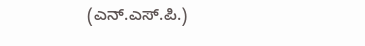(ಎನ್.ಎಸ್.ಪಿ.)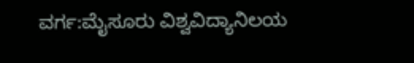ವರ್ಗ:ಮೈಸೂರು ವಿಶ್ವವಿದ್ಯಾನಿಲಯ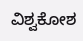ವಿಶ್ವಕೋಶ